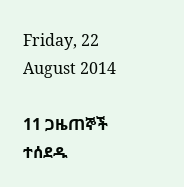Friday, 22 August 2014

11 ጋዜጠኞች ተሰደዱ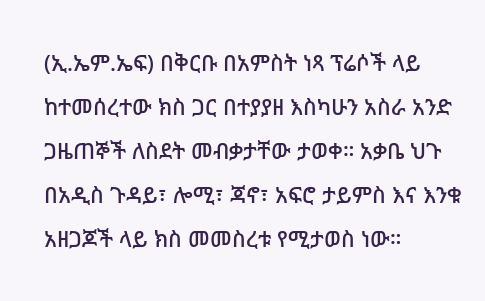(ኢ.ኤም.ኤፍ) በቅርቡ በአምስት ነጻ ፕሬሶች ላይ ከተመሰረተው ክስ ጋር በተያያዘ እስካሁን አስራ አንድ ጋዜጠኞች ለስደት መብቃታቸው ታወቀ። አቃቤ ህጉ በአዲስ ጉዳይ፣ ሎሚ፣ ጃኖ፣ አፍሮ ታይምስ እና እንቁ አዘጋጆች ላይ ክስ መመስረቱ የሚታወስ ነው።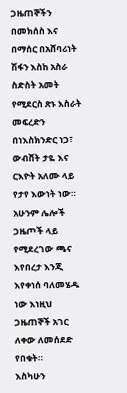ጋዜጠኞችን በመክሰስ እና በማሰር በአሸባሪነት ሽፋን እስከ አስራ ስድስት አመት የሚደርስ ጽኑ እስራት መፍረድን በነእስክንድር ነጋ፣ ውብሸት ታዬ እና ርእዮት አለሙ ላይ የታየ እውነት ነው። አሁንም ሌሎች ጋዜጦች ላይ የሚደረገው ጫና እየበረታ እንጂ እየቀነሰ ባለመሄዱ ነው እነዚህ ጋዜጠኞች አገር ለቀው ለመሰደድ የበቁት።
እስካሁን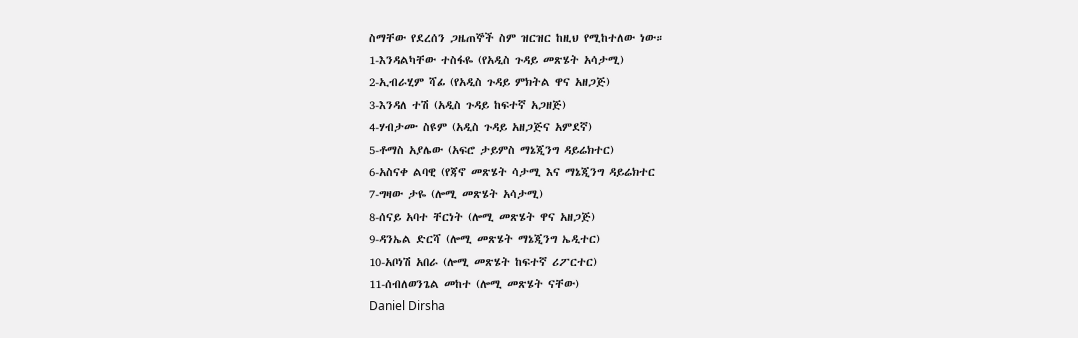ስማቸው የደረሰን ጋዜጠኞች ስም ዝርዝር ከዚህ የሚከተለው ነው።
1-እንዳልካቸው ተስፋዬ (የአዲስ ጉዳይ መጽሄት አሳታሚ)
2-ኢብራሂም ሻፊ (የአዲስ ጉዳይ ምክትል ዋና አዘጋጅ)
3-እንዳለ ተሽ (አዲስ ጉዳይ ከፍተኛ አጋዘጅ)
4-ሃብታሙ ስዩም (አዲስ ጉዳይ አዘጋጅና አምደኛ)
5-ቶማስ አያሌው (አፍሮ ታይምስ ማኔጂንግ ዳይሬክተር)
6-አስናቀ ልባዊ (የጃኖ መጽሄት ሳታሚ እና ማኔጂንግ ዳይሬክተር
7-ግዛው ታዬ (ሎሚ መጽሄት አሳታሚ)
8-ሰናይ አባተ ቸርነት (ሎሚ መጽሄት ዋና አዘጋጅ)
9-ዳንኤል ድርሻ (ሎሚ መጽሄት ማኔጂንግ ኤዲተር)
10-አቦነሽ አበራ (ሎሚ መጽሄት ከፍተኛ ሪፖርተር)
11-ሰብለወንጌል መከተ (ሎሚ መጽሄት ናቸው)
Daniel Dirsha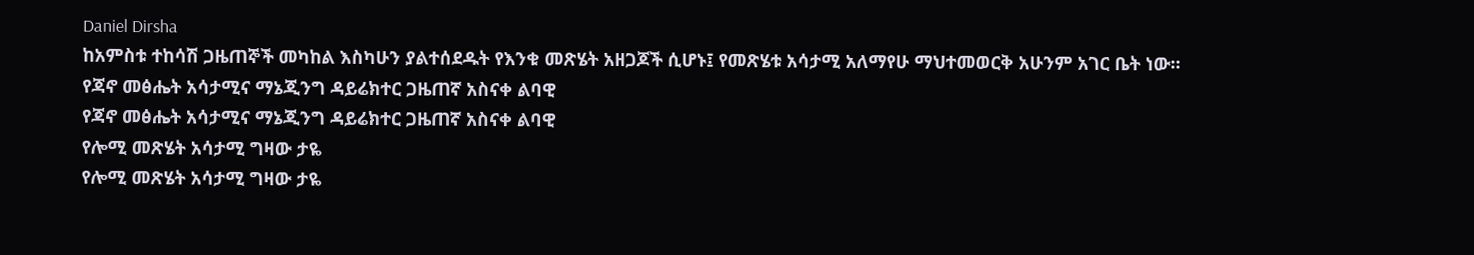Daniel Dirsha
ከአምስቱ ተከሳሽ ጋዜጠኞች መካከል እስካሁን ያልተሰደዱት የእንቁ መጽሄት አዘጋጆች ሲሆኑ፤ የመጽሄቱ አሳታሚ አለማየሁ ማህተመወርቅ አሁንም አገር ቤት ነው።
የጃኖ መፅሔት አሳታሚና ማኔጂንግ ዳይሬክተር ጋዜጠኛ አስናቀ ልባዊ
የጃኖ መፅሔት አሳታሚና ማኔጂንግ ዳይሬክተር ጋዜጠኛ አስናቀ ልባዊ
የሎሚ መጽሄት አሳታሚ ግዛው ታዬ
የሎሚ መጽሄት አሳታሚ ግዛው ታዬ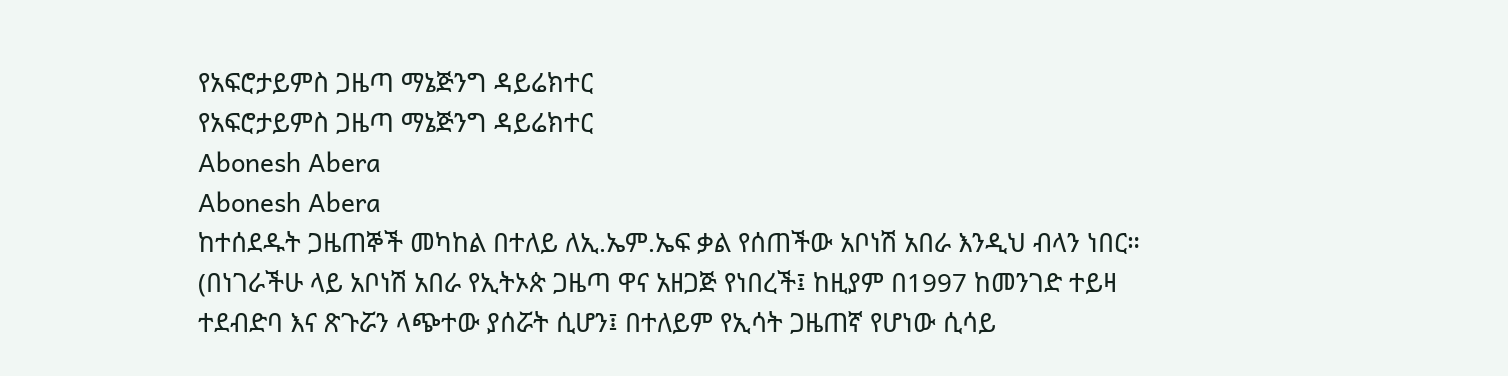የአፍሮታይምስ ጋዜጣ ማኔጅንግ ዳይሬክተር
የአፍሮታይምስ ጋዜጣ ማኔጅንግ ዳይሬክተር
Abonesh Abera
Abonesh Abera
ከተሰደዱት ጋዜጠኞች መካከል በተለይ ለኢ.ኤም.ኤፍ ቃል የሰጠችው አቦነሽ አበራ እንዲህ ብላን ነበር። (በነገራችሁ ላይ አቦነሽ አበራ የኢትኦጵ ጋዜጣ ዋና አዘጋጅ የነበረች፤ ከዚያም በ1997 ከመንገድ ተይዛ ተደብድባ እና ጽጉሯን ላጭተው ያሰሯት ሲሆን፤ በተለይም የኢሳት ጋዜጠኛ የሆነው ሲሳይ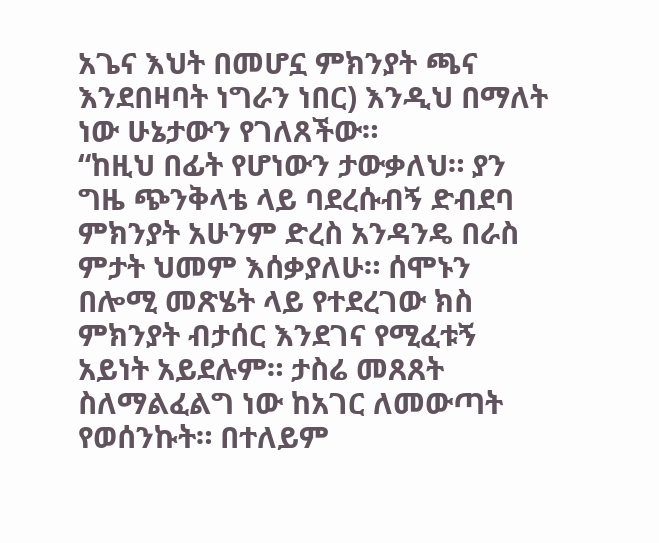አጌና እህት በመሆኗ ምክንያት ጫና እንደበዛባት ነግራን ነበር) እንዲህ በማለት ነው ሁኔታውን የገለጸችው።
“ከዚህ በፊት የሆነውን ታውቃለህ። ያን ግዜ ጭንቅላቴ ላይ ባደረሱብኝ ድብደባ ምክንያት አሁንም ድረስ አንዳንዴ በራስ ምታት ህመም እሰቃያለሁ። ሰሞኑን በሎሚ መጽሄት ላይ የተደረገው ክስ ምክንያት ብታሰር እንደገና የሚፈቱኝ አይነት አይደሉም። ታስሬ መጸጸት ስለማልፈልግ ነው ከአገር ለመውጣት የወሰንኩት። በተለይም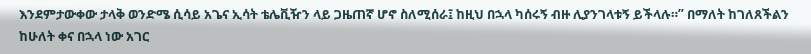እንደምታውቀው ታላቅ ወንድሜ ሲሳይ አጌና ኢሳት ቴሌቪዥን ላይ ጋዜጠኛ ሆኖ ስለሚሰራ፤ ከዚህ በኋላ ካሰሩኝ ብዙ ሊያንገላቱኝ ይችላሉ።” በማለት ከገለጸችልን ከሁለት ቀና በኋላ ነው አገር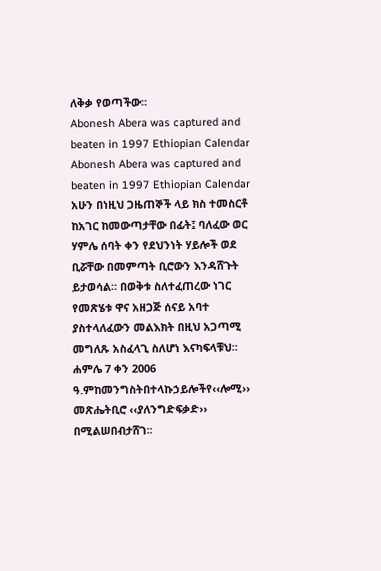ለቅቃ የወጣችው።
Abonesh Abera was captured and beaten in 1997 Ethiopian Calendar
Abonesh Abera was captured and beaten in 1997 Ethiopian Calendar
አሁን በነዚህ ጋዜጠኞች ላይ ክስ ተመስርቶ ከአገር ከመውጣታቸው በፊት፤ ባለፈው ወር ሃምሌ ሰባት ቀን የደህንነት ሃይሎች ወደ ቢሯቸው በመምጣት ቢሮውን እንዳሸጉት ይታወሳል። በወቅቱ ስለተፈጠረው ነገር የመጽሄቱ ዋና አዘጋጅ ሰናይ አባተ ያስተላለፈውን መልእክት በዚህ አጋጣሚ መግለጹ አስፈላጊ ስለሆነ እናካፍላቹህ።
ሐምሌ 7 ቀን 2006 ዓ.ምከመንግስትበተላኩኃይሎችየ‹‹ሎሚ›› መጽሔትቢሮ ‹‹ያለንግድፍቃድ›› በሚልሠበብታሸገ፡፡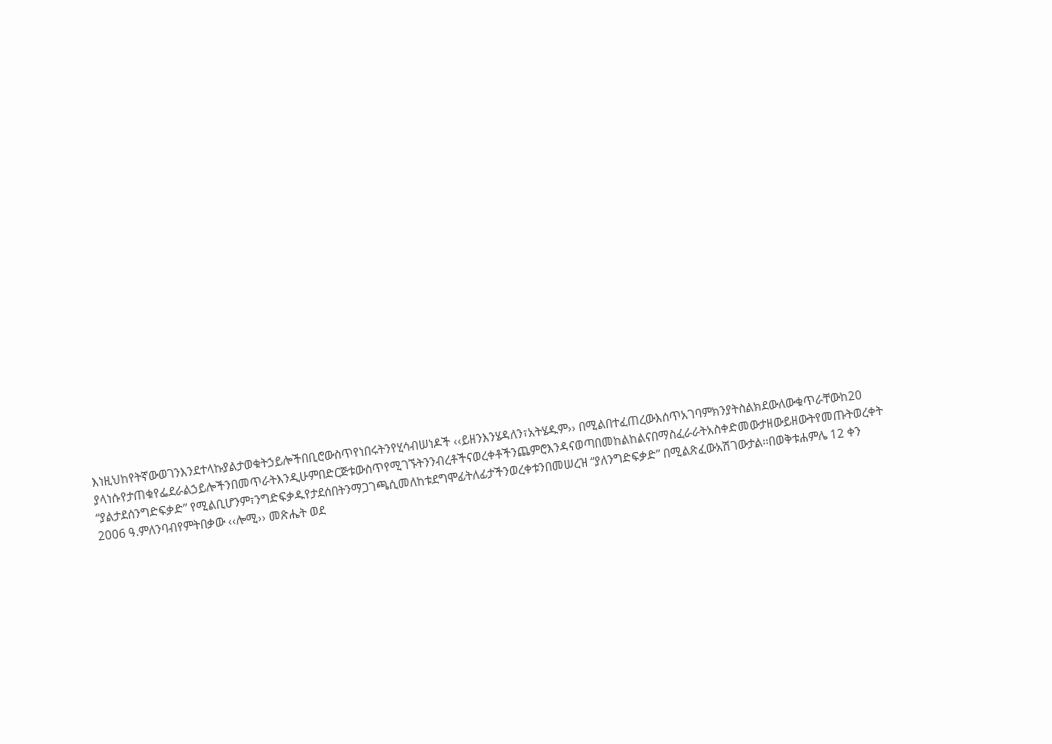እነዚህከየትኛውወገንእንደተላኩያልታወቁትኃይሎችበቢሮውስጥየነበሩትንየሂሳብሠነዶች ‹‹ይዘንእንሄዳለን፣አትሄዱም›› በሚልበተፈጠረውእሰጥአገባምክንያትስልክደውለውቁጥራቸውከ20 ያላነሱየታጠቁየፌደራልኃይሎችንበመጥራትእንዲሁምበድርጅቱውስጥየሚገኙትንንብረቶችናወረቀቶችንጨምሮእንዳናወጣበመከልከልናበማስፈራራትአስቀድመውታዘውይዘውትየመጡትወረቀት “ያልታደሰንግድፍቃድ” የሚልቢሆንም፣ንግድፍቃዱየታደሰበትንማጋገጫሲመለከቱደግሞፊትለፊታችንወረቀቱንበመሠረዝ “ያለንግድፍቃድ” በሚልጽፈውአሽገውታል፡፡በወቅቱሐምሌ 12 ቀን 2006 ዓ.ምለንባብየምትበቃው ‹‹ሎሚ›› መጽሔት ወደ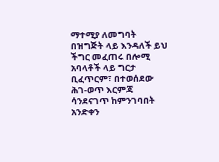ማተሚያ ለመግባት በዝግጅት ላይ እንዳለች ይህ ችግር መፈጠሩ በሎሚ አባላቶች ላይ ግርታ ቢፈጥርም፣ በተወሰደው ሕገ-ወጥ እርምጃ ሳንደናገጥ ከምንገባበት አንድቀን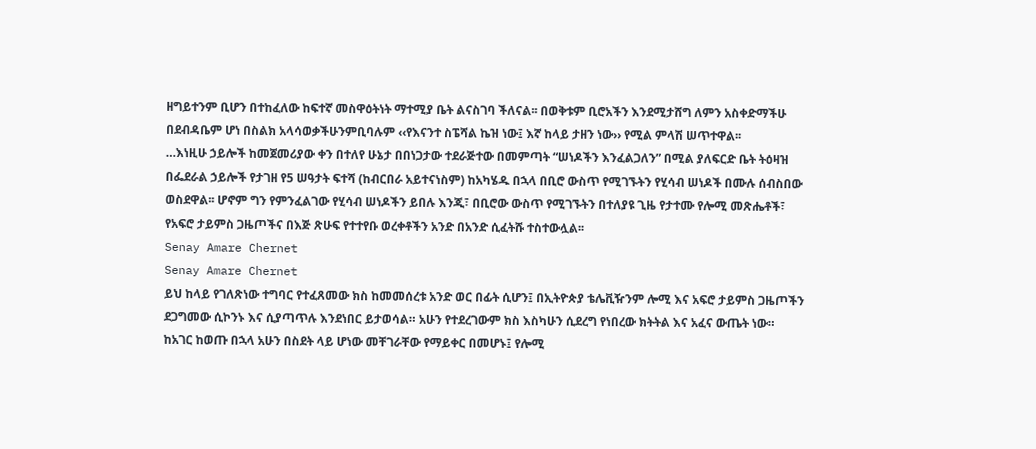ዘግይተንም ቢሆን በተከፈለው ከፍተኛ መስዋዕትነት ማተሚያ ቤት ልናስገባ ችለናል፡፡ በወቅቱም ቢሮአችን እንደሚታሸግ ለምን አስቀድማችሁ በደብዳቤም ሆነ በስልክ አላሳወቃችሁንምቢባሉም ‹‹የእናንተ ስፔሻል ኬዝ ነው፤ እኛ ከላይ ታዘን ነው›› የሚል ምላሽ ሠጥተዋል፡፡
…እነዚሁ ኃይሎች ከመጀመሪያው ቀን በተለየ ሁኔታ በበነጋታው ተደራጅተው በመምጣት “ሠነዶችን እንፈልጋለን” በሚል ያለፍርድ ቤት ትዕዛዝ በፌደራል ኃይሎች የታገዘ የ5 ሠዓታት ፍተሻ (ከብርበራ አይተናነስም) ከአካሄዱ በኋላ በቢሮ ውስጥ የሚገኙትን የሂሳብ ሠነዶች በሙሉ ሰብስበው ወስደዋል፡፡ ሆኖም ግን የምንፈልገው የሂሳብ ሠነዶችን ይበሉ እንጂ፣ በቢሮው ውስጥ የሚገኙትን በተለያዩ ጊዜ የታተሙ የሎሚ መጽሔቶች፣ የአፍሮ ታይምስ ጋዜጦችና በእጅ ጽሁፍ የተተየቡ ወረቀቶችን አንድ በአንድ ሲፈትሹ ተስተውሏል፡፡
Senay Amare Chernet
Senay Amare Chernet
ይህ ከላይ የገለጽነው ተግባር የተፈጸመው ክስ ከመመሰረቱ አንድ ወር በፊት ሲሆን፤ በኢትዮጵያ ቴሌቪዥንም ሎሚ እና አፍሮ ታይምስ ጋዜጦችን ደጋግመው ሲኮንኑ እና ሲያጣጥሉ እንደነበር ይታወሳል። አሁን የተደረገውም ክስ እስካሁን ሲደረግ የነበረው ክትትል እና አፈና ውጤት ነው።
ከአገር ከወጡ በኋላ አሁን በስደት ላይ ሆነው መቸገራቸው የማይቀር በመሆኑ፤ የሎሚ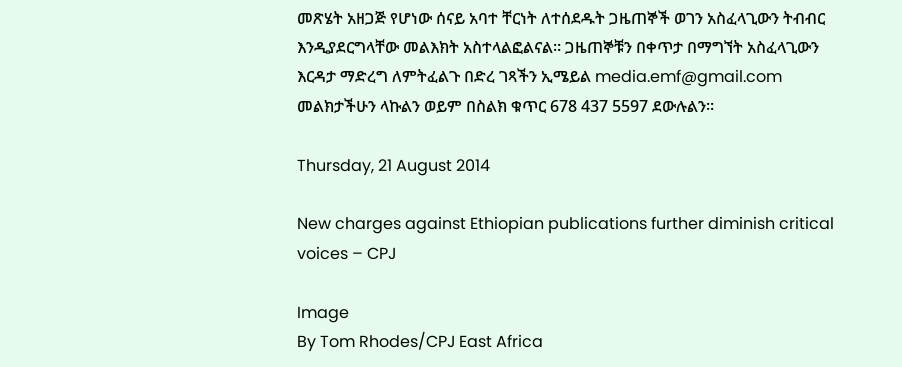መጽሄት አዘጋጅ የሆነው ሰናይ አባተ ቸርነት ለተሰደዱት ጋዜጠኞች ወገን አስፈላጊውን ትብብር እንዲያደርግላቸው መልእክት አስተላልፎልናል። ጋዜጠኞቹን በቀጥታ በማግኘት አስፈላጊውን እርዳታ ማድረግ ለምትፈልጉ በድረ ገጻችን ኢሜይል media.emf@gmail.com መልክታችሁን ላኩልን ወይም በስልክ ቁጥር 678 437 5597 ደውሉልን።

Thursday, 21 August 2014

New charges against Ethiopian publications further diminish critical voices – CPJ

Image
By Tom Rhodes/CPJ East Africa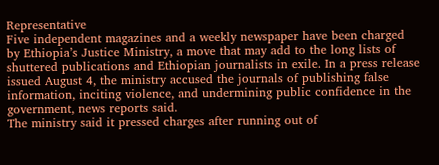Representative
Five independent magazines and a weekly newspaper have been charged by Ethiopia’s Justice Ministry, a move that may add to the long lists of shuttered publications and Ethiopian journalists in exile. In a press release issued August 4, the ministry accused the journals of publishing false information, inciting violence, and undermining public confidence in the government, news reports said.
The ministry said it pressed charges after running out of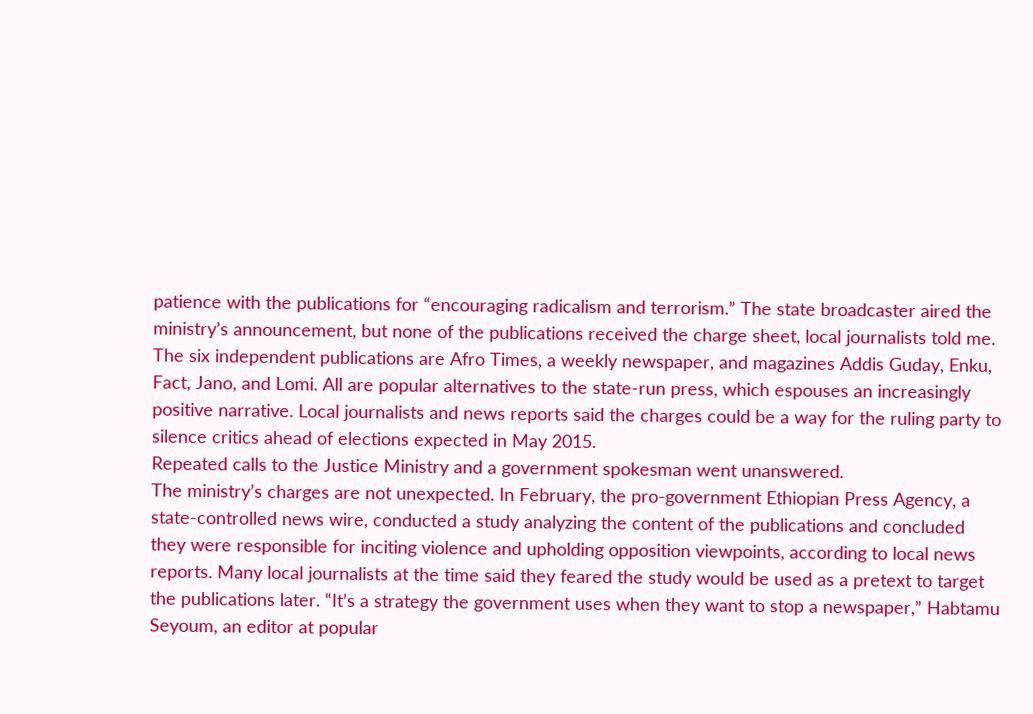patience with the publications for “encouraging radicalism and terrorism.” The state broadcaster aired the ministry’s announcement, but none of the publications received the charge sheet, local journalists told me. The six independent publications are Afro Times, a weekly newspaper, and magazines Addis Guday, Enku, Fact, Jano, and Lomi. All are popular alternatives to the state-run press, which espouses an increasingly positive narrative. Local journalists and news reports said the charges could be a way for the ruling party to silence critics ahead of elections expected in May 2015.
Repeated calls to the Justice Ministry and a government spokesman went unanswered.
The ministry’s charges are not unexpected. In February, the pro-government Ethiopian Press Agency, a state-controlled news wire, conducted a study analyzing the content of the publications and concluded they were responsible for inciting violence and upholding opposition viewpoints, according to local news reports. Many local journalists at the time said they feared the study would be used as a pretext to target the publications later. “It’s a strategy the government uses when they want to stop a newspaper,” Habtamu Seyoum, an editor at popular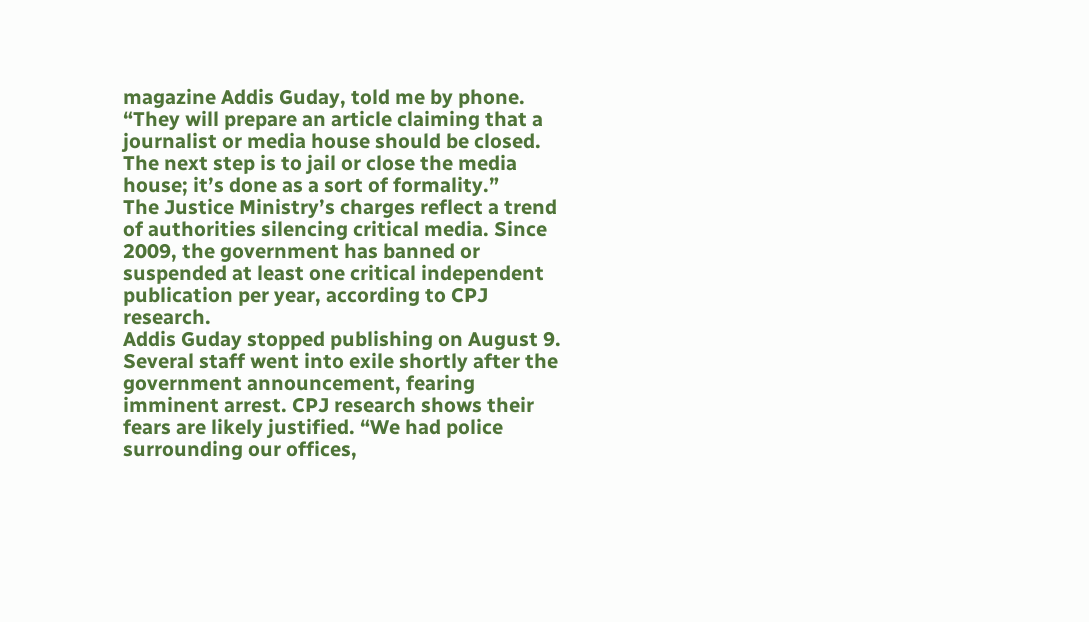magazine Addis Guday, told me by phone. “They will prepare an article claiming that a journalist or media house should be closed. The next step is to jail or close the media house; it’s done as a sort of formality.”
The Justice Ministry’s charges reflect a trend of authorities silencing critical media. Since 2009, the government has banned or suspended at least one critical independent publication per year, according to CPJ research.
Addis Guday stopped publishing on August 9. Several staff went into exile shortly after the government announcement, fearing imminent arrest. CPJ research shows their fears are likely justified. “We had police surrounding our offices,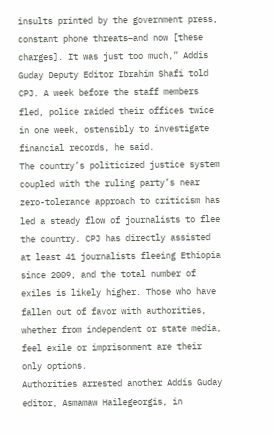insults printed by the government press, constant phone threats–and now [these charges]. It was just too much,” Addis Guday Deputy Editor Ibrahim Shafi told CPJ. A week before the staff members fled, police raided their offices twice in one week, ostensibly to investigate financial records, he said.
The country’s politicized justice system coupled with the ruling party’s near zero-tolerance approach to criticism has led a steady flow of journalists to flee the country. CPJ has directly assisted at least 41 journalists fleeing Ethiopia since 2009, and the total number of exiles is likely higher. Those who have fallen out of favor with authorities, whether from independent or state media, feel exile or imprisonment are their only options.
Authorities arrested another Addis Guday editor, Asmamaw Hailegeorgis, in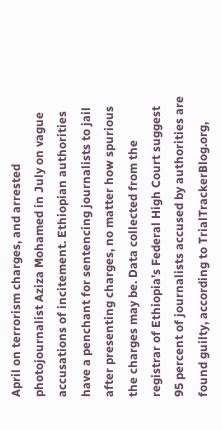April on terrorism charges, and arrested photojournalist Aziza Mohamed in July on vague accusations of incitement. Ethiopian authorities have a penchant for sentencing journalists to jail after presenting charges, no matter how spurious the charges may be. Data collected from the registrar of Ethiopia’s Federal High Court suggest 95 percent of journalists accused by authorities are found guilty, according to TrialTrackerBlog.org,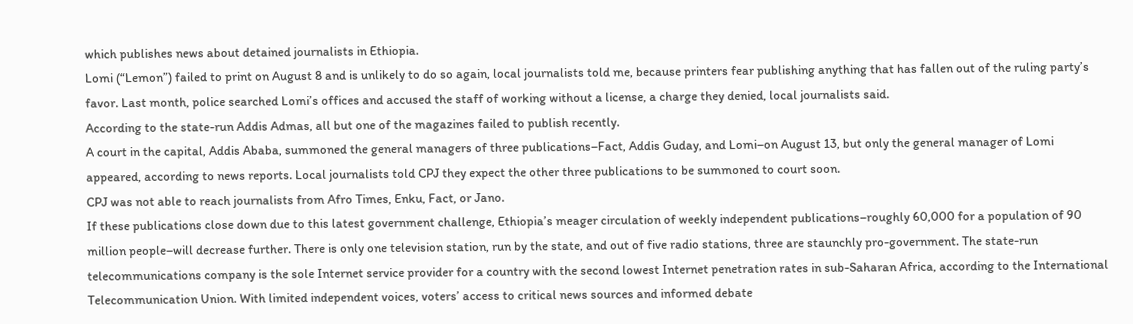which publishes news about detained journalists in Ethiopia.
Lomi (“Lemon”) failed to print on August 8 and is unlikely to do so again, local journalists told me, because printers fear publishing anything that has fallen out of the ruling party’s favor. Last month, police searched Lomi’s offices and accused the staff of working without a license, a charge they denied, local journalists said.
According to the state-run Addis Admas, all but one of the magazines failed to publish recently.
A court in the capital, Addis Ababa, summoned the general managers of three publications–Fact, Addis Guday, and Lomi–on August 13, but only the general manager of Lomi appeared, according to news reports. Local journalists told CPJ they expect the other three publications to be summoned to court soon.
CPJ was not able to reach journalists from Afro Times, Enku, Fact, or Jano.
If these publications close down due to this latest government challenge, Ethiopia’s meager circulation of weekly independent publications–roughly 60,000 for a population of 90 million people–will decrease further. There is only one television station, run by the state, and out of five radio stations, three are staunchly pro-government. The state-run telecommunications company is the sole Internet service provider for a country with the second lowest Internet penetration rates in sub-Saharan Africa, according to the International Telecommunication Union. With limited independent voices, voters’ access to critical news sources and informed debate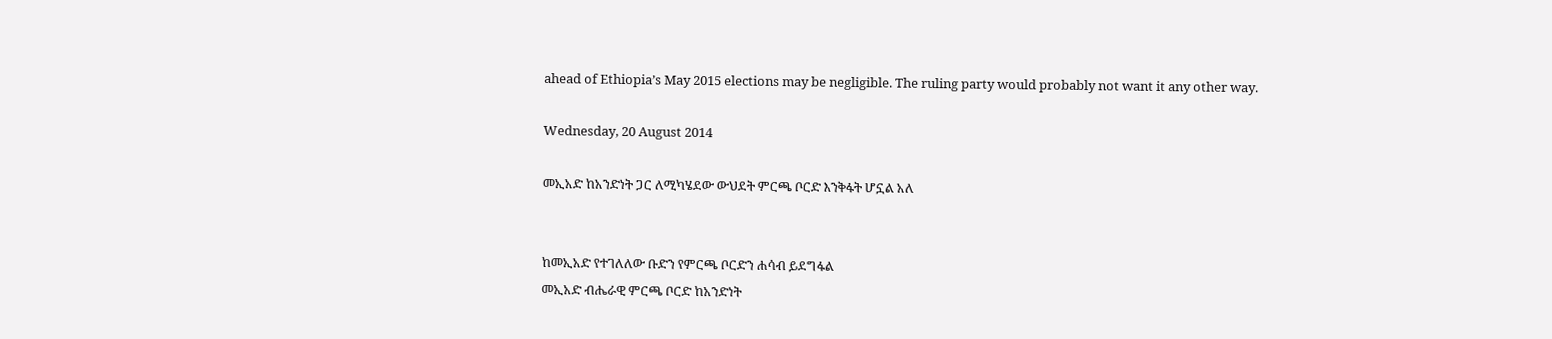ahead of Ethiopia’s May 2015 elections may be negligible. The ruling party would probably not want it any other way.

Wednesday, 20 August 2014

መኢአድ ከአንድነት ጋር ለሚካሄደው ውህደት ምርጫ ቦርድ እንቅፋት ሆኗል አለ


ከመኢአድ የተገለለው ቡድን የምርጫ ቦርድን ሐሳብ ይደግፋል
መኢአድ ብሔራዊ ምርጫ ቦርድ ከአንድነት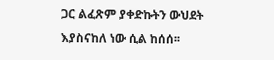ጋር ልፈጽም ያቀድኩትን ውህደት እያስናከለ ነው ሲል ከሰሰ፡፡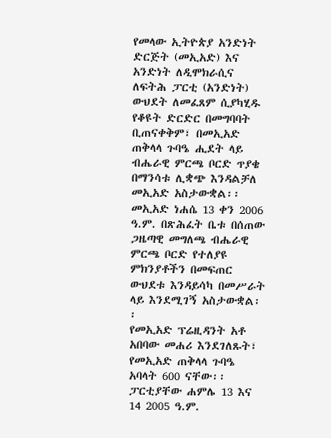የመላው ኢትዮጵያ አንድነት ድርጅት (መኢአድ) እና አንድነት ለዲሞክራሲና ለፍትሕ ፓርቲ (አንድነት) ውህደት ለመፈጸም ሲያካሂዱ የቆዩት ድርድር በመግባባት ቢጠናቀቅም፣ በመኢአድ ጠቅላላ ጉባዔ ሒደት ላይ ብሔራዊ ምርጫ ቦርድ ጥያቄ በማንሳቱ ሊቋጭ እንዳልቻለ መኢአድ አስታውቋል፡፡
መኢአድ ነሐሴ 13 ቀን 2006 ዓ.ም. በጽሕፈት ቤቱ በሰጠው ጋዜጣዊ መግለጫ ብሔራዊ ምርጫ ቦርድ የተለያዩ ምክንያቶችን በመፍጠር ውህደቱ እንዳይሳካ በመሥራት ላይ እንደሚገኝ አስታውቋል፡፡
የመኢአድ ፕሬዚዳንት አቶ አበባው መሐሪ እንደገለጹት፣ የመኢአድ ጠቅላላ ጉባዔ አባላት 600 ናቸው፡፡ ፓርቲያቸው ሐምሌ 13 እና 14 2005 ዓ.ም.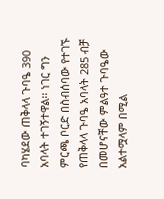ባካሄደው ጠቅላላ ጉባዔ 390 አባላት ተገኝተዋል፡፡ ነገር ግን ምርጫ ቦርድ በስብሰባው የተገኙ የጠቅላላ ጉባዔ አባላት 285 ብቻ በመሆናቸው ምልዓተ ጉባዔው አልተሟላም በሚል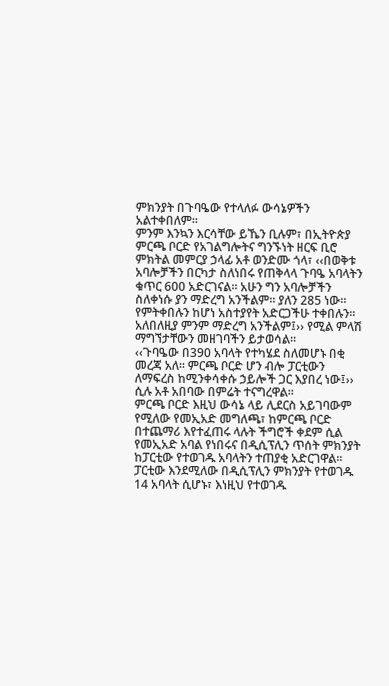ምክንያት በጉባዔው የተላለፉ ውሳኔዎችን አልተቀበለም፡፡
ምንም እንኳን እርሳቸው ይኼን ቢሉም፣ በኢትዮጵያ ምርጫ ቦርድ የአገልግሎትና ግንኙነት ዘርፍ ቢሮ ምክትል መምርያ ኃላፊ አቶ ወንድሙ ጎላ፣ ‹‹በወቅቱ አባሎቻችን በርካታ ስለነበሩ የጠቅላላ ጉባዔ አባላትን ቁጥር 600 አድርገናል፡፡ አሁን ግን አባሎቻችን ስለቀነሱ ያን ማድረግ አንችልም፡፡ ያለን 285 ነው፡፡ የምትቀበሉን ከሆነ አስተያየት አድርጋችሁ ተቀበሉን፡፡ አለበለዚያ ምንም ማድረግ አንችልም፤›› የሚል ምላሽ ማግኘታቸውን መዘገባችን ይታወሳል፡፡
‹‹ጉባዔው በ390 አባላት የተካሄደ ስለመሆኑ በቂ መረጃ አለ፡፡ ምርጫ ቦርድ ሆን ብሎ ፓርቲውን ለማፍረስ ከሚንቀሳቀሱ ኃይሎች ጋር እያበረ ነው፤›› ሲሉ አቶ አበባው በምሬት ተናግረዋል፡፡
ምርጫ ቦርድ እዚህ ውሳኔ ላይ ሊደርስ አይገባውም የሚለው የመኢአድ መግለጫ፣ ከምርጫ ቦርድ በተጨማሪ እየተፈጠሩ ላሉት ችግሮች ቀደም ሲል የመኢአድ አባል የነበሩና በዲሲፕሊን ጥሰት ምክንያት ከፓርቲው የተወገዱ አባላትን ተጠያቂ አድርገዋል፡፡
ፓርቲው እንደሚለው በዲሲፕሊን ምክንያት የተወገዱ 14 አባላት ሲሆኑ፣ እነዚህ የተወገዱ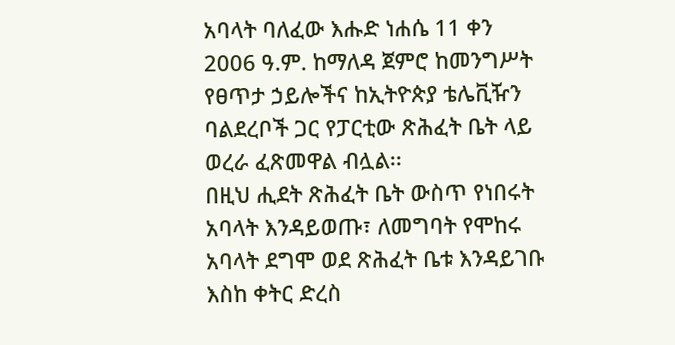አባላት ባለፈው እሑድ ነሐሴ 11 ቀን 2006 ዓ.ም. ከማለዳ ጀምሮ ከመንግሥት የፀጥታ ኃይሎችና ከኢትዮጵያ ቴሌቪዥን ባልደረቦች ጋር የፓርቲው ጽሕፈት ቤት ላይ ወረራ ፈጽመዋል ብሏል፡፡
በዚህ ሒደት ጽሕፈት ቤት ውስጥ የነበሩት አባላት እንዳይወጡ፣ ለመግባት የሞከሩ አባላት ደግሞ ወደ ጽሕፈት ቤቱ እንዳይገቡ እስከ ቀትር ድረስ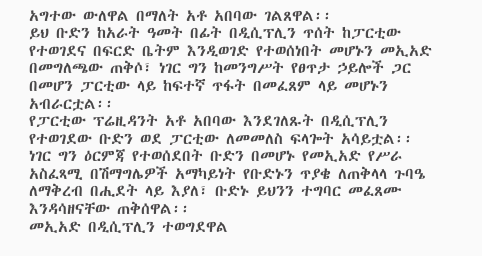አግተው ውለዋል በማለት አቶ አበባው ገልጸዋል፡፡
ይህ ቡድን ከአራት ዓመት በፊት በዲሲፕሊን ጥሰት ከፓርቲው የተወገደና በፍርድ ቤትም እንዲወገድ የተወሰነበት መሆኑን መኢአድ በመግለጫው ጠቅሶ፣ ነገር ግን ከመንግሥት የፀጥታ ኃይሎች ጋር በመሆን ፓርቲው ላይ ከፍተኛ ጥፋት በመፈጸም ላይ መሆኑን አብራርቷል፡፡
የፓርቲው ፕሬዚዳንት አቶ አበባው እንደገለጹት በዲሲፕሊን የተወገደው ቡድን ወደ ፓርቲው ለመመለስ ፍላጐት አሳይቷል፡፡ ነገር ግን ዕርምጃ የተወሰደበት ቡድን በመሆኑ የመኢአድ የሥራ አስፈጻሚ በሽማግሌዎች አማካይነት የቡድኑን ጥያቄ ለጠቅላላ ጉባዔ ለማቅረብ በሒደት ላይ እያለ፣ ቡድኑ ይህንን ተግባር መፈጸሙ እንዳሳዘናቸው ጠቅሰዋል፡፡
መኢአድ በዲሲፕሊን ተወግደዋል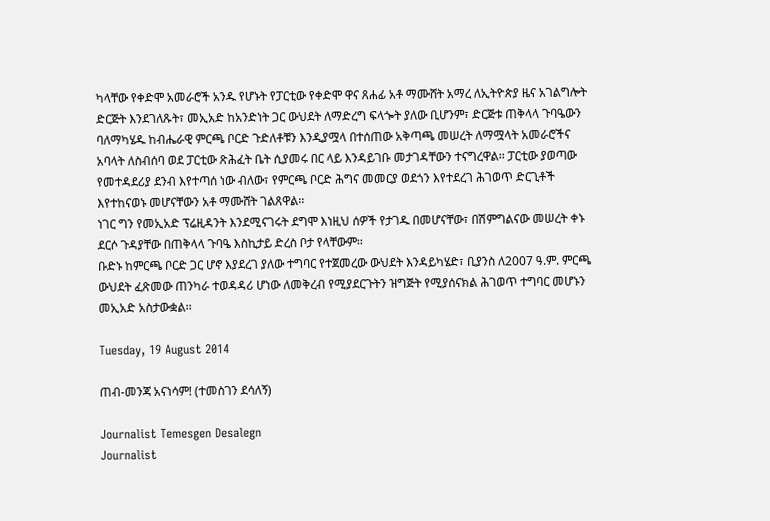ካላቸው የቀድሞ አመራሮች አንዱ የሆኑት የፓርቲው የቀድሞ ዋና ጸሐፊ አቶ ማሙሸት አማረ ለኢትዮጵያ ዜና አገልግሎት ድርጅት እንደገለጹት፣ መኢአድ ከአንድነት ጋር ውህደት ለማድረግ ፍላጐት ያለው ቢሆንም፣ ድርጅቱ ጠቅላላ ጉባዔውን ባለማካሄዱ ከብሔራዊ ምርጫ ቦርድ ጉድለቶቹን እንዲያሟላ በተሰጠው አቅጣጫ መሠረት ለማሟላት አመራሮችና አባላት ለስብሰባ ወደ ፓርቲው ጽሕፈት ቤት ሲያመሩ በር ላይ እንዳይገቡ መታገዳቸውን ተናግረዋል፡፡ ፓርቲው ያወጣው የመተዳደሪያ ደንብ እየተጣሰ ነው ብለው፣ የምርጫ ቦርድ ሕግና መመርያ ወደጎን እየተደረገ ሕገወጥ ድርጊቶች እየተከናወኑ መሆናቸውን አቶ ማሙሸት ገልጸዋል፡፡
ነገር ግን የመኢአድ ፕሬዚዳንት እንደሚናገሩት ደግሞ እነዚህ ሰዎች የታገዱ በመሆናቸው፣ በሽምግልናው መሠረት ቀኑ ደርሶ ጉዳያቸው በጠቅላላ ጉባዔ እስኪታይ ድረስ ቦታ የላቸውም፡፡
ቡድኑ ከምርጫ ቦርድ ጋር ሆኖ እያደረገ ያለው ተግባር የተጀመረው ውህደት እንዳይካሄድ፣ ቢያንስ ለ2007 ዓ.ም. ምርጫ ውህደት ፈጽመው ጠንካራ ተወዳዳሪ ሆነው ለመቅረብ የሚያደርጉትን ዝግጅት የሚያሰናክል ሕገወጥ ተግባር መሆኑን መኢአድ አስታውቋል፡፡

Tuesday, 19 August 2014

ጠብ-መንጃ አናነሳም! (ተመስገን ደሳለኝ)

Journalist Temesgen Desalegn
Journalist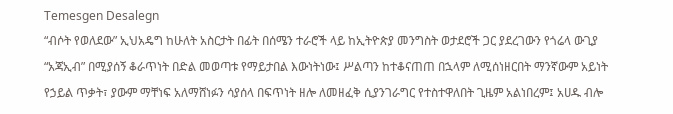Temesgen Desalegn
“ብሶት የወለደው” ኢህአዴግ ከሁለት አስርታት በፊት በሰሜን ተራሮች ላይ ከኢትዮጵያ መንግስት ወታደሮች ጋር ያደረገውን የጎሬላ ውጊያ “አጃኢብ” በሚያሰኝ ቆራጥነት በድል መወጣቱ የማይታበል እውነትነው፤ ሥልጣን ከተቆናጠጠ በኋላም ለሚሰነዘርበት ማንኛውም አይነት የኃይል ጥቃት፣ ያውም ማቸነፍ አለማሸነፉን ሳያሰላ በፍጥነት ዘሎ ለመዘፈቅ ሲያንገራግር የተስተዋለበት ጊዜም አልነበረም፤ አሀዱ ብሎ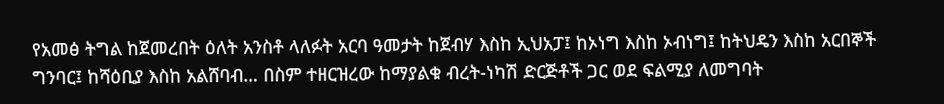የአመፅ ትግል ከጀመረበት ዕለት አንስቶ ላለፉት አርባ ዓመታት ከጀብሃ እስከ ኢህአፓ፤ ከኦነግ እስከ ኦብነግ፤ ከትህዴን እስከ አርበኞች ግንባር፤ ከሻዕቢያ እስከ አልሸባብ… በስም ተዘርዝረው ከማያልቁ ብረት-ነካሽ ድርጅቶች ጋር ወደ ፍልሚያ ለመግባት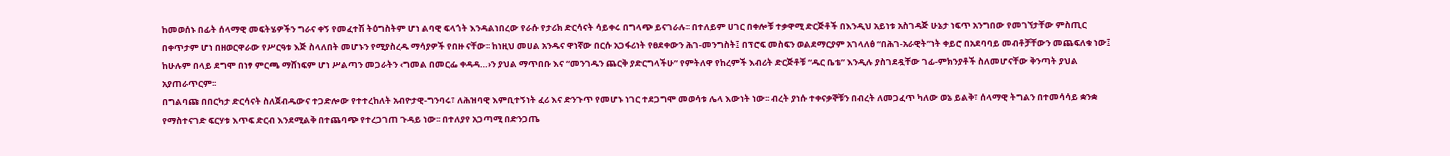ከመወሰኑ በፊት ሰላማዊ መፍትሄዎችን ግራና ቀኝ የመፈተሽ ትዕግስትም ሆነ ልባዊ ፍላጎት እንዳልነበረው የራሱ የታሪክ ድርሳናት ሳይቀሩ በግላጭ ይናገራሉ፡፡ በተለይም ሀገር በቀሎቹ ተቃዋሚ ድርጅቶች በእንዲህ አይነቱ አስገዳጅ ሁኔታ ነፍጥ አንግበው የመገኘታቸው ምስጢር በቀጥታም ሆነ በዘወርዋራው የሥርዓቱ እጅ ስላለበት መሆኑን የሚያስረዱ ማሳያዎች የበዙ ናቸው፡፡ ከነዚህ መሀል አንዱና ዋነኛው በርሱ አጋፋሪነት የፀደቀውን ሕገ-መንግስት፤ በፕሮፍ መስፍን ወልደማርያም አገላለፅ “በሕገ-አራዊት”ነት ቀይሮ በአደባባይ መብቶቻቸውን መጨፍለቁ ነው፤ ከሁሉም በላይ ደግሞ በነፃ ምርጫ ማሸነፍም ሆነ ሥልጣን መጋራትን ‹ግመል በመርፌ ቀዳዳ…›ን ያህል ማጥበቡ እና “መንገዱን ጨርቅ ያድርግላችሁ” የምትለዋ የከረምች እብሪት ድርጅቶቹ “ዱር ቤቴ” እንዲሉ ያስገደዷቸው ገፊ-ምክንያቶች ስለመሆናቸው ቅንጣት ያህል አያጠራጥርም፡፡
በግልባጩ በበርካታ ድርሳናት ስለጀብዱውና ተጋድሎው የተተረከለት አብዮታዊ-ግንባሩ፣ ለሕዝባዊ እምቢተኝነት ፈሪ እና ድንጉጥ የመሆኑ ነገር ተደጋግሞ መወሳቱ ሌላ እውነት ነው፡፡ ብረት ያነሱ ተቀናቃኞቹን በብረት ለመጋፈጥ ካለው ወኔ ይልቅ፣ ሰላማዊ ትግልን በተመሳሳይ ቋንቋ የማስተናገድ ፍርሃቱ እጥፍ ድርብ እንደሚልቅ በተጨባጭ የተረጋገጠ ጉዳይ ነው፡፡ በተለያየ አጋጣሚ በድንጋጤ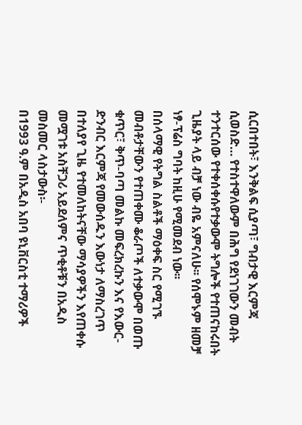ሲርበተበት፣ እንቅልፍ ሲያጣ፣ ግብታዊ እርምጃ ሲወስድ… የተስተዋለውም በሕግ የደነገገውን መብት ተንተርሰው የተቀሰቀሱየተቃውሞ ትግሎች የተጠናከሩበት ጊዜያት ላይ ብቻ ነው ብዬ አምናለሁ፡፡ የሰሞኑም ዘመቻ ነፃ-ፕሬስ ግባት ከዚሁ የሚመደብ ነው፡፡
በሰላማዊ የትግል ስልቶች ማዕቀፍ ስር የሚገኙ መብቶታቸውን የተጠቀሙ ቆራጦች ለተቃውሞ በወጡ ቁጥር፣ ቅጥ-ባጣ መልኩ መፍረክረኩን እና የእውር-ድንብር እርምጃ የመውሰዱን እውነታ ለማስረገጥ በተለያየ ጊዜ የተመለከትናቸው ማሳያዎችን እየጠቀሱ መሟገቱ አስቸጋሪ አይደለምና ጥቂቶቹን በአዲስ መስመር ላስታውስ፡-
በ1993 ዓ.ም በአዲስ አበባ ዩኒቨርስቲ ተማሪዎች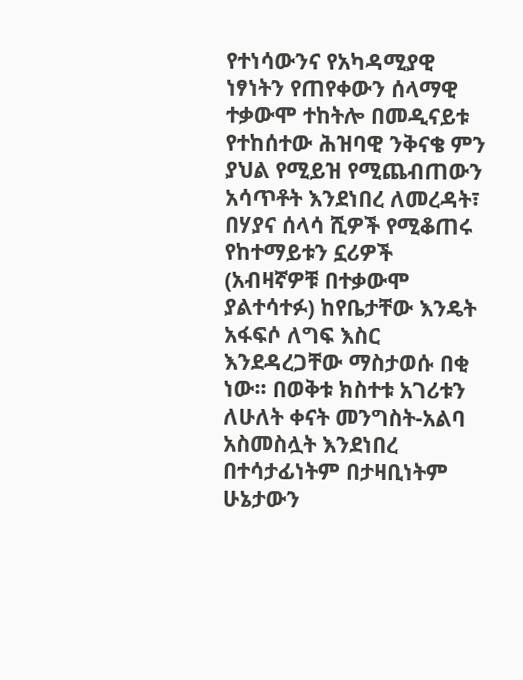የተነሳውንና የአካዳሚያዊ ነፃነትን የጠየቀውን ሰላማዊ ተቃውሞ ተከትሎ በመዲናይቱ የተከሰተው ሕዝባዊ ንቅናቄ ምን ያህል የሚይዝ የሚጨብጠውን አሳጥቶት እንደነበረ ለመረዳት፣ በሃያና ሰላሳ ሺዎች የሚቆጠሩ የከተማይቱን ኗሪዎች (አብዛኛዎቹ በተቃውሞ ያልተሳተፉ) ከየቤታቸው እንዴት አፋፍሶ ለግፍ እስር እንደዳረጋቸው ማስታወሱ በቂ ነው፡፡ በወቅቱ ክስተቱ አገሪቱን ለሁለት ቀናት መንግስት-አልባ አስመስሏት እንደነበረ በተሳታፊነትም በታዛቢነትም ሁኔታውን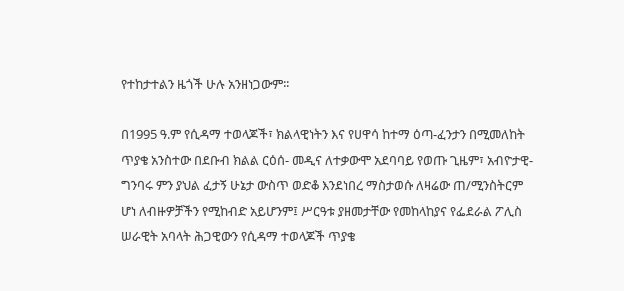የተከታተልን ዜጎች ሁሉ አንዘነጋውም፡፡

በ1995 ዓ.ም የሲዳማ ተወላጆች፣ ክልላዊነትን እና የሀዋሳ ከተማ ዕጣ-ፈንታን በሚመለከት ጥያቄ አንስተው በደቡብ ክልል ርዕሰ- መዲና ለተቃውሞ አደባባይ የወጡ ጊዜም፣ አብዮታዊ-ግንባሩ ምን ያህል ፈታኝ ሁኔታ ውስጥ ወድቆ እንደነበረ ማስታወሱ ለዛሬው ጠ/ሚንስትርም ሆነ ለብዙዎቻችን የሚከብድ አይሆንም፤ ሥርዓቱ ያዘመታቸው የመከላከያና የፌደራል ፖሊስ ሠራዊት አባላት ሕጋዊውን የሲዳማ ተወላጆች ጥያቄ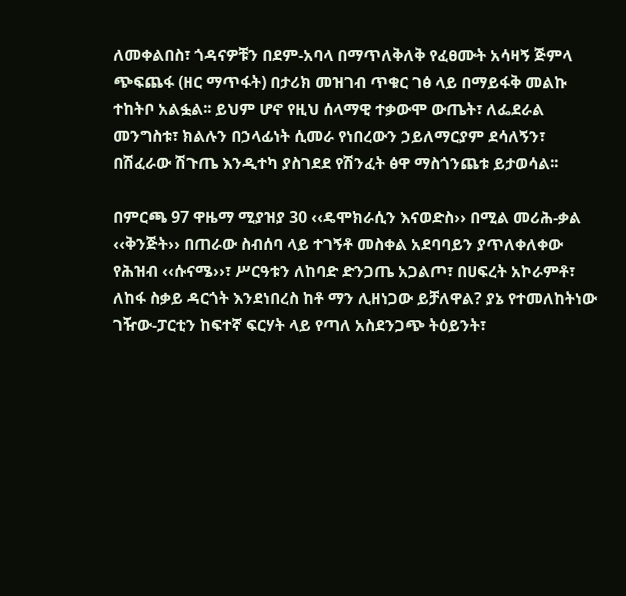ለመቀልበስ፣ ጎዳናዎቹን በደም-አባላ በማጥለቅለቅ የፈፀሙት አሳዛኝ ጅምላ ጭፍጨፋ (ዘር ማጥፋት) በታሪክ መዝገብ ጥቁር ገፅ ላይ በማይፋቅ መልኩ ተከትቦ አልፏል፡፡ ይህም ሆኖ የዚህ ሰላማዊ ተቃውሞ ውጤት፣ ለፌደራል መንግስቱ፣ ክልሉን በኃላፊነት ሲመራ የነበረውን ኃይለማርያም ደሳለኝን፣ በሽፈራው ሽጉጤ እንዲተካ ያስገደደ የሽንፈት ፅዋ ማስጎንጨቱ ይታወሳል፡፡

በምርጫ 97 ዋዜማ ሚያዝያ 30 ‹‹ዴሞክራሲን እናወድስ›› በሚል መሪሕ-ቃል ‹‹ቅንጅት›› በጠራው ስብሰባ ላይ ተገኝቶ መስቀል አደባባይን ያጥለቀለቀው የሕዝብ ‹‹ሱናሜ››፣ ሥርዓቱን ለከባድ ድንጋጤ አጋልጦ፣ በሀፍረት አኮራምቶ፣ ለከፋ ስቃይ ዳርጎት እንደነበረስ ከቶ ማን ሊዘነጋው ይቻለዋል? ያኔ የተመለከትነው ገዥው-ፓርቲን ከፍተኛ ፍርሃት ላይ የጣለ አስደንጋጭ ትዕይንት፣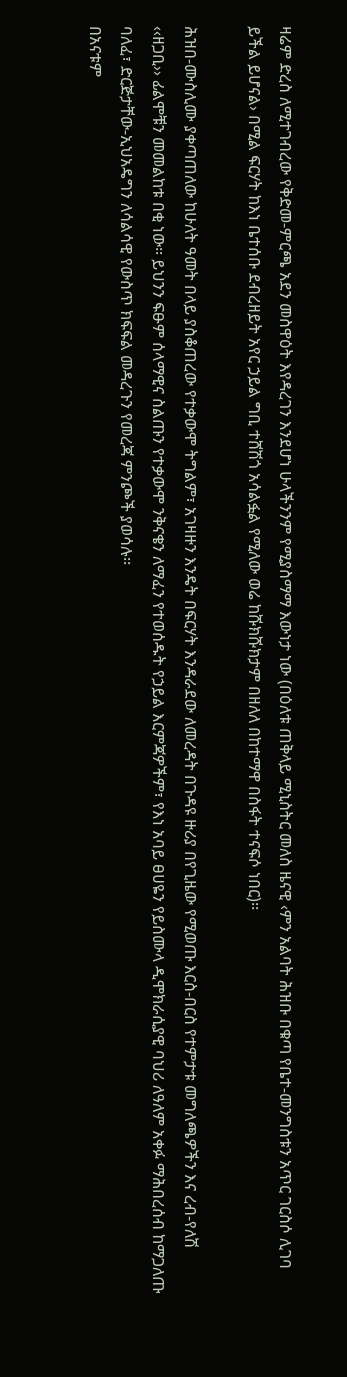ዛሬም ድረስ ለሚተገብረው የቅድመ-ምርጫ አደን መስዋዕት እየዳረገን እንደሆነ ሁላችንንም የሚያስማማ እውነታ ነው (በዕለቱ ጠቅላይ ሚኒስትር መለስ ዜናዊ ‹ምን አልባት ሕዝቡ በቁጣ የቤተ-መንግስቱን አጥር ገርስሶ ሊገባ ይችል ይሆናል› በሚል ፍርሃት ከእነ ቤተሰቡ ደብረዘይት አየር ኃይል ግቢ ተሸሽጎ አሳልፏል የሚለው ወሬ ከሹክሹክታም በዘለለ በከተማዋ በስፋት ተናፍሶ ነበር)፡፡

ሕዝበ-ሙስሊሙ ያቀጣጠለው ከሁለት ዓመት በላይ ያስቆጠረው የተቃውሞ ትግልም፣ አገዛዙን እንዴት በፍርሃት እንዳራደው ለመረዳት በጉዳዩ ዙሪያ በየጊዜው የሚወጡ እርስ-በርስ የተምታቱ መግለጫዎችን እና ረብ-የለሽ ‹‹ዘጋቢ›› ፊልሞቹን መመልከቱ በቂ ነው፡፡ ይህንን ፍፁም ሰላማዊና ስልጡን የተቃውሞ ንቅናቄን ለማፈን የተወሰዱት የኃይል እርምጃዎችም፣ የእነ አባይ ፀሀዬን የይስሙላ ዲሞክራሲያዊ ባህሪ ለዓለም አቀፉ ማሕበረሰብ ከማጋለጡ ባለፈ፣ ድርጅታቸው-ኢህአዴግን ለሳልሳዊ የውስጥ ክፍፍል መዳረጉን የመረጃ ምንጮች ያወሳሉ፡፡
በአናቱም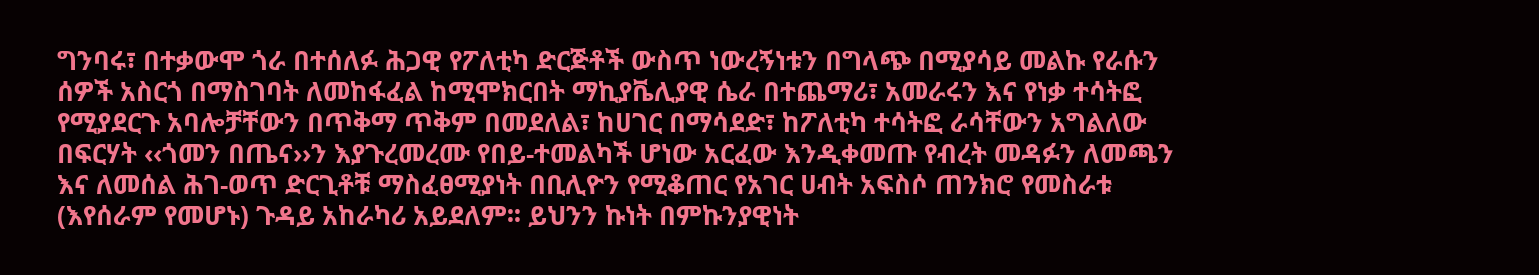ግንባሩ፣ በተቃውሞ ጎራ በተሰለፉ ሕጋዊ የፖለቲካ ድርጅቶች ውስጥ ነውረኝነቱን በግላጭ በሚያሳይ መልኩ የራሱን ሰዎች አስርጎ በማስገባት ለመከፋፈል ከሚሞክርበት ማኪያቬሊያዊ ሴራ በተጨማሪ፣ አመራሩን እና የነቃ ተሳትፎ የሚያደርጉ አባሎቻቸውን በጥቅማ ጥቅም በመደለል፣ ከሀገር በማሳደድ፣ ከፖለቲካ ተሳትፎ ራሳቸውን አግልለው በፍርሃት ‹‹ጎመን በጤና››ን እያጉረመረሙ የበይ-ተመልካች ሆነው አርፈው እንዲቀመጡ የብረት መዳፉን ለመጫን እና ለመሰል ሕገ-ወጥ ድርጊቶቹ ማስፈፀሚያነት በቢሊዮን የሚቆጠር የአገር ሀብት አፍስሶ ጠንክሮ የመስራቱ (እየሰራም የመሆኑ) ጉዳይ አከራካሪ አይደለም፡፡ ይህንን ኩነት በምኩንያዊነት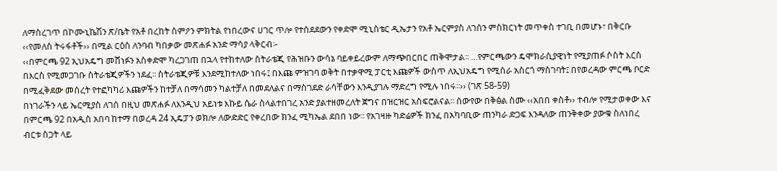ለማስረገጥ በኮሙኒኬሽን ጽ/ቤት የአቶ በረከት ስምዖን ምክትል የነበረውና ሀገር ጥሎ የተሰደደውን የቀድሞ ሚኒስቴር ዲኤታን የአቶ ኤርምያስ ለገሰን ምስክርነት መጥቀስ ተገቢ በመሆኑ፣ በቅርቡ ‹‹የመለስ ትሩፋቶች›› በሚል ርዕስ ለንባብ ካበቃው መጽሐፉ አንድ ማሳያ ላቅርብ፡-
‹‹በምርጫ 92 ኢህአዴግ መሸነፉን አስቀድሞ ካረጋገጠ በኋላ የተከተለው ስትራቴጂ የሕዝቡን ውሳኔ ባይቀይረውም ለማጭበርበር ጠቅሞታል፡፡ …የምርጫውን ዴሞክራሲያዊነት የሚያጠፉ ሶስት እርስ በእርስ የሚመጋገቡ ስትራቴጂዎችን ነደፈ፡፡ ስትራቴጂዎቹ እንደሚከተለው ነበሩ፤ በእጩ ምዝገባ ወቅት በተቃዋሚ ፓርቲ እጩዎች ውስጥ ለኢህአዴግ የሚሰራ አስርጎ ማስገባት፤ በየወረዳው ምርጫ ቦርድ በሚፈቅደው መሰረት የተፎካካሪ እጩዎችን ከተቻለ በማሳመን ካልተቻለ በመደለልና በማስገደድ ራሳቸውን እንዲያገሉ ማድረግ የሚሉ ነበሩ፡፡›› (ገጽ 58-59)
በነገራችን ላይ ኤርሚያስ ለገሰ በዚህ መጽሐፉ ለእንዲህ አይነቱ እኩይ ሴራ ስላልተበገረ አንድ ያልተዘመረለት ጀግና በዝርዝር አስፍሮልናል፡፡ ሰውየው በቅፅል ስሙ ‹‹አበበ ቀስቶ›› ተብሎ የሚታወቀው እና በምርጫ 92 በአዲስ አበባ ከተማ በወረዳ 24 ኢዴፓን ወክሎ ለውድድር የቀረበው ክንፈ ሚካኤል ደበበ ነው፡፡ የአገዛዙ ካድሬዎች ክንፈ በአካባቢው ጠንካራ ድጋፍ እንዳለው ጠንቅቀው ያውቁ ስለነበረ ብርቱ ስጋት ላይ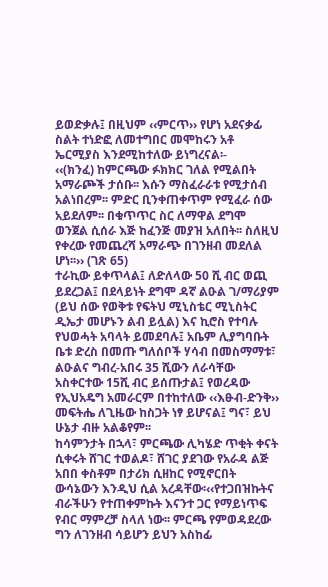ይወድቃሉ፤ በዚህም ‹‹ምርጥ›› የሆነ አደናቃፊ ስልት ተነድፎ ለመተግበር መሞከሩን አቶ ኤርሚያስ እንደሚከተለው ይነግረናል፡-
‹‹(ክንፈ) ከምርጫው ፉክክር ገለል የሚልበት አማራጮች ታሰቡ፡፡ እሱን ማስፈራራቱ የሚታሰብ አልነበረም፡፡ ምድር ቢንቀጠቀጥም የሚፈራ ሰው አይደለም፡፡ በቁጥጥር ስር ለማዋል ደግሞ ወንጀል ሲሰራ እጅ ከፈንጅ መያዝ አለበት፡፡ ስለዚህ የቀረው የመጨረሻ አማራጭ በገንዘብ መደለል ሆነ፡፡›› (ገጽ 65)
ተራኪው ይቀጥላል፤ ለድለላው 50 ሺ ብር ወጪ ይደረጋል፤ በደላይነት ደግሞ ዳኛ ልዑል ገ/ማሪያም (ይህ ሰው የወቅቱ የፍትህ ሚኒስቴር ሚኒስትር ዲኤታ መሆኑን ልብ ይሏል) እና ኪሮስ የተባሉ የህወሓት አባላት ይመደባሉ፤ አቤም ሊያግባቡት ቤቱ ድረስ በመጡ ግለሰቦች ሃሳብ በመስማማቱ፣ ልዑልና ግብረ-አበሩ 35 ሺውን ለራሳቸው አስቀርተው 15ሺ ብር ይሰጡታል፤ የወረዳው የኢህአዴግ አመራርም በተከተለው ‹‹እፁብ-ድንቅ›› መፍትሔ ለጊዜው ከስጋት ነፃ ይሆናል፤ ግና፣ ይህ ሁኔታ ብዙ አልቆየም፡፡
ከሳምንታት በኋላ፣ ምርጫው ሊካሄድ ጥቂት ቀናት ሲቀሩት ሸገር ተወልዶ፣ ሸገር ያደገው የአራዳ ልጅ አበበ ቀስቶም በታሪክ ሲዘከር የሚኖርበት ውሳኔውን እንዲህ ሲል አረዳቸው፡‹‹የተጋበዝኩትና ብራችሁን የተጠቀምኩት እናንተ ጋር የማይነጥፍ የብር ማምረቻ ስላለ ነው፡፡ ምርጫ የምወዳደረው ግን ለገንዘብ ሳይሆን ይህን አስከፊ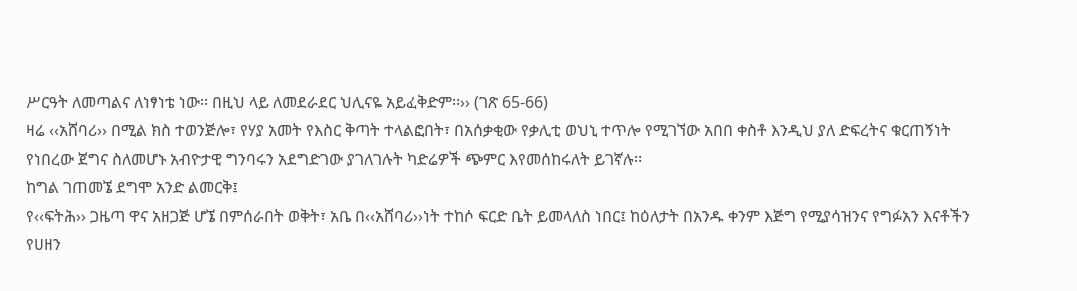ሥርዓት ለመጣልና ለነፃነቴ ነው፡፡ በዚህ ላይ ለመደራደር ህሊናዬ አይፈቅድም፡፡›› (ገጽ 65-66)
ዛሬ ‹‹አሸባሪ›› በሚል ክስ ተወንጅሎ፣ የሃያ አመት የእስር ቅጣት ተላልፎበት፣ በአሰቃቂው የቃሊቲ ወህኒ ተጥሎ የሚገኘው አበበ ቀስቶ እንዲህ ያለ ድፍረትና ቁርጠኝነት የነበረው ጀግና ስለመሆኑ አብዮታዊ ግንባሩን አደግድገው ያገለገሉት ካድሬዎች ጭምር እየመሰከሩለት ይገኛሉ፡፡
ከግል ገጠመኜ ደግሞ አንድ ልመርቅ፤
የ‹‹ፍትሕ›› ጋዜጣ ዋና አዘጋጅ ሆኜ በምሰራበት ወቅት፣ አቤ በ‹‹አሸባሪ››ነት ተከሶ ፍርድ ቤት ይመላለስ ነበር፤ ከዕለታት በአንዱ ቀንም እጅግ የሚያሳዝንና የግፉአን እናቶችን የሀዘን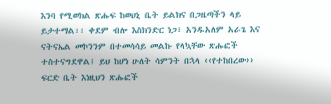እንባ የሚወክል ጽሑፍ ከወህኒ ቤት ይልክና በጋዜጣችን ላይ ይታተማል፡፡ ቀደም ብሎ እስክንድር ነጋ፣ አንዱአለም አራጌ እና ናትናኤል መኮንንም በተመሳሳይ መልኩ የላኳቸው ጽሑፎች ተስተናግደዋል፤ ይህ ከሆነ ሁለት ሳምንት በኋላ ‹‹የተከበረው›› ፍርድ ቤት እነዚህን ጽሑፎች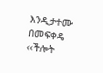እንዲታተሙ በመፍቀዴ ‹‹ችሎት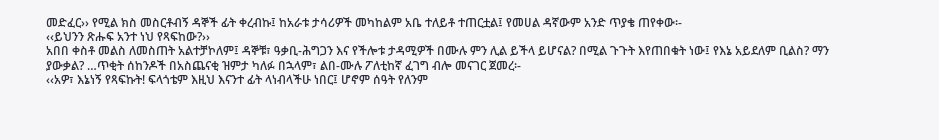መድፈር›› የሚል ክስ መስርቶብኝ ዳኞች ፊት ቀረብኩ፤ ከአራቱ ታሳሪዎች መካከልም አቤ ተለይቶ ተጠርቷል፤ የመሀል ዳኛውም አንድ ጥያቄ ጠየቀው፡-
‹‹ይህንን ጽሑፍ አንተ ነህ የጻፍከው?››
አበበ ቀስቶ መልስ ለመስጠት አልተቻኮለም፤ ዳኞቹ፣ ዓቃቢ-ሕግጋን እና የችሎቱ ታዳሚዎች በሙሉ ምን ሊል ይችላ ይሆናል? በሚል ጉጉት እየጠበቁት ነው፤ የእኔ አይደለም ቢልስ? ማን ያውቃል? …ጥቂት ሰከንዶች በአስጨናቂ ዝምታ ካለፉ በኋላም፣ ልበ-ሙሉ ፖለቲከኛ ፈገግ ብሎ መናገር ጀመረ፡-
‹‹አዎ፣ እኔነኝ የጻፍኩት! ፍላጎቴም እዚህ እናንተ ፊት ላነብላችሁ ነበር፤ ሆኖም ሰዓት የለንም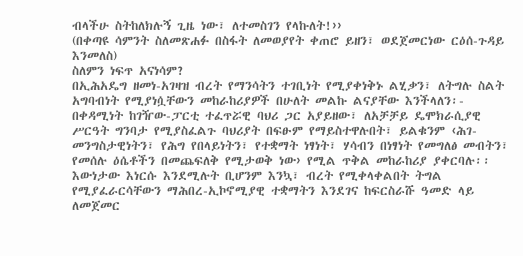ብላችሁ ስትከለክሉኝ ጊዜ ነው፣ ለተመስገን የላኩለት!››
(በቀጣዩ ሳምንት ስለመጽሐፉ በስፋት ለመወያየት ቀጠሮ ይዘን፣ ወደጀመርነው ርዕሰ-ጉዳይ እንመለስ)
ስለምን ነፍጥ አናነሳም?
በኢሕአዴግ ዘመነ-አገዛዝ ብረት የማንሳትን ተገቢነት የሚያቀነቅኑ ልሂቃን፣ ለትግሉ ስልት አግባብነት የሚያነሷቸውን መከራከሪያዎች በሁለት መልኩ ልናያቸው እንችላለን፡-
በቀዳሚነት ከገዥው-ፓርቲ ተፈጥሯዊ ባህሪ ጋር አያይዘው፣ ለአቻቻይ ዴሞክራሲያዊ ሥርዓት ግንባታ የሚያስፈልጉ ባህሪያት በፍፁም የማይስተዋሉበት፣ ይልቁንም ‹ሕገ-መንግስታዊነትን፣ የሕግ የበላይነትን፣ የተቋማት ነፃነት፣ ሃሳብን በነፃነት የመግለፅ መብትን፣ የመሰሉ ዕሴቶችን በመጨፍለቅ የሚታወቅ ነው› የሚል ጥቅል መከራከሪያ ያቀርባሉ፡፡ እውነታው እነርሱ እንደሚሉት ቢሆንም እንኳ፣ ብረት የሚቀላቀልበት ትግል የሚያፈራርሳቸውን ማሕበረ-ኢኮኖሚያዊ ተቋማትን እንደገና ከፍርስራሹ ዓመድ ላይ ለመጀመር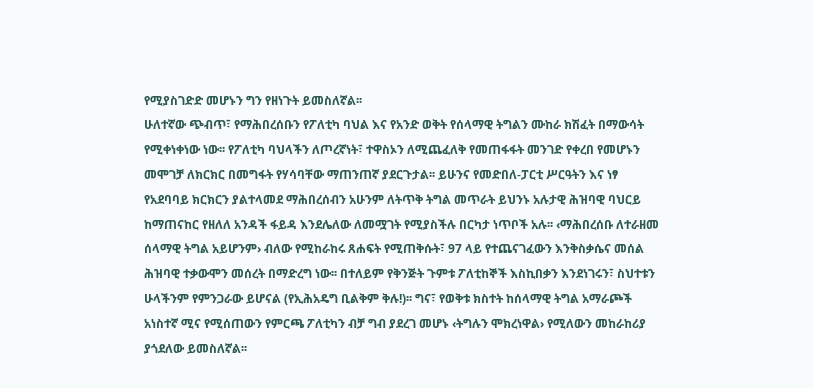የሚያስገድድ መሆኑን ግን የዘነጉት ይመስለኛል፡፡
ሁለተኛው ጭብጥ፣ የማሕበረሰቡን የፖለቲካ ባህል እና የአንድ ወቅት የሰላማዊ ትግልን ሙከራ ክሽፈት በማውሳት የሚቀነቀነው ነው፡፡ የፖለቲካ ባህላችን ለጦረኛነት፣ ተዋስኦን ለሚጨፈለቅ የመጠፋፋት መንገድ የቀረበ የመሆኑን መሞገቻ ለክርክር በመግፋት የሃሳባቸው ማጠንጠኛ ያደርጉታል፡፡ ይሁንና የመድበለ-ፓርቲ ሥርዓትን እና ነፃ የአደባባይ ክርክርን ያልተላመደ ማሕበረሰብን አሁንም ለትጥቅ ትግል መጥራት ይህንኑ አሉታዊ ሕዝባዊ ባህርይ ከማጠናከር የዘለለ አንዳች ፋይዳ እንደሌለው ለመሟገት የሚያስችሉ በርካታ ነጥቦች አሉ፡፡ ‹ማሕበረሰቡ ለተራዘመ ሰላማዊ ትግል አይሆንም› ብለው የሚከራከሩ ጸሐፍት የሚጠቅሱት፣ 97 ላይ የተጨናገፈውን እንቅስቃሴና መሰል ሕዝባዊ ተቃውሞን መሰረት በማድረግ ነው፡፡ በተለይም የቅንጅት ጉምቱ ፖለቲከኞች እስኪበቃን እንደነገሩን፣ ስህተቱን ሁላችንም የምንጋራው ይሆናል (የኢሕአዴግ ቢልቅም ቅሉ!)፡፡ ግና፣ የወቅቱ ክስተት ከሰላማዊ ትግል አማራጮች አነስተኛ ሚና የሚሰጠውን የምርጫ ፖለቲካን ብቻ ግብ ያደረገ መሆኑ ‹ትግሉን ሞክረነዋል› የሚለውን መከራከሪያ ያጎደለው ይመስለኛል፡፡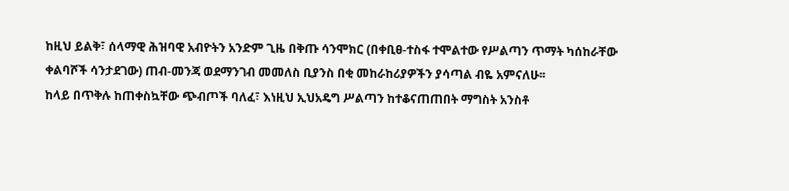ከዚህ ይልቅ፣ ሰላማዊ ሕዝባዊ አብዮትን አንድም ጊዜ በቅጡ ሳንሞክር (በቀቢፀ-ተስፋ ተሞልተው የሥልጣን ጥማት ካሰከራቸው ቀልባሾች ሳንታደገው) ጠብ-መንጃ ወደማንገብ መመለስ ቢያንስ በቂ መከራከሪያዎችን ያሳጣል ብዬ አምናለሁ፡፡
ከላይ በጥቅሉ ከጠቀስኳቸው ጭብጦች ባለፈ፣ እነዚህ ኢህአዴግ ሥልጣን ከተቆናጠጠበት ማግስት አንስቶ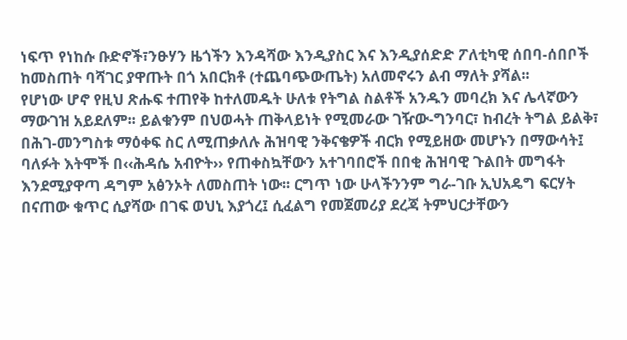ነፍጥ የነከሱ ቡድኖች፣ንፁሃን ዜጎችን እንዳሻው እንዲያስር እና እንዲያሰድድ ፖለቲካዊ ሰበባ-ሰበቦች ከመስጠት ባሻገር ያዋጡት በጎ አበርክቶ (ተጨባጭውጤት) አለመኖሩን ልብ ማለት ያሻል፡፡
የሆነው ሆኖ የዚህ ጽሑፍ ተጠየቅ ከተለመዱት ሁለቱ የትግል ስልቶች አንዱን መባረክ እና ሌላኛውን ማውገዝ አይደለም፡፡ ይልቁንም በህወሓት ጠቅላይነት የሚመራው ገዥው-ግንባር፣ ከብረት ትግል ይልቅ፣ በሕገ-መንግስቱ ማዕቀፍ ስር ለሚጠቃለሉ ሕዝባዊ ንቅናቄዎች ብርክ የሚይዘው መሆኑን በማውሳት፤ ባለፉት እትሞች በ‹‹ሕዳሴ አብዮት›› የጠቀስኳቸውን አተገባበሮች በበቂ ሕዝባዊ ጉልበት መግፋት እንደሚያዋጣ ዳግም አፅንኦት ለመስጠት ነው፡፡ ርግጥ ነው ሁላችንንም ግራ-ገቡ ኢህአዴግ ፍርሃት በናጠው ቁጥር ሲያሻው በገፍ ወህኒ እያጎረ፤ ሲፈልግ የመጀመሪያ ደረጃ ትምህርታቸውን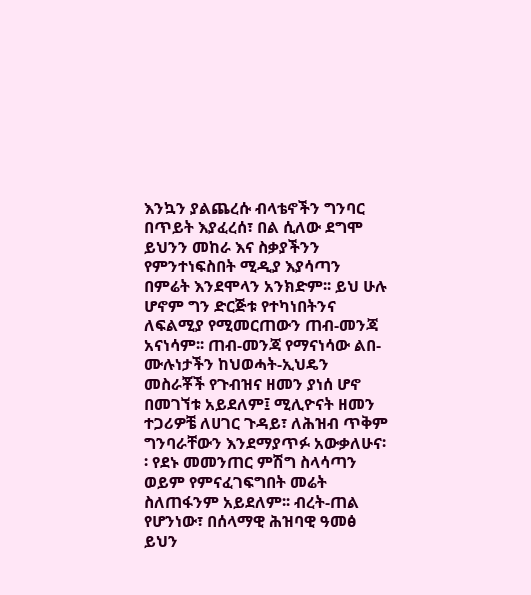እንኳን ያልጨረሱ ብላቴኖችን ግንባር በጥይት እያፈረሰ፣ በል ሲለው ደግሞ ይህንን መከራ እና ስቃያችንን የምንተነፍስበት ሚዲያ እያሳጣን በምሬት እንደሞላን አንክድም፡፡ ይህ ሁሉ ሆኖም ግን ድርጅቱ የተካነበትንና ለፍልሚያ የሚመርጠውን ጠብ-መንጃ አናነሳም፡፡ ጠብ-መንጃ የማናነሳው ልበ-ሙሉነታችን ከህወሓት-ኢህዴን መስራቾች የጉብዝና ዘመን ያነሰ ሆኖ በመገኘቱ አይደለም፤ ሚሊዮናት ዘመን ተጋሪዎቼ ለሀገር ጉዳይ፣ ለሕዝብ ጥቅም ግንባራቸውን እንደማያጥፉ አውቃለሁና፡፡ የደኑ መመንጠር ምሽግ ስላሳጣን ወይም የምናፈገፍግበት መሬት ስለጠፋንም አይደለም፡፡ ብረት-ጠል የሆንነው፣ በሰላማዊ ሕዝባዊ ዓመፅ ይህን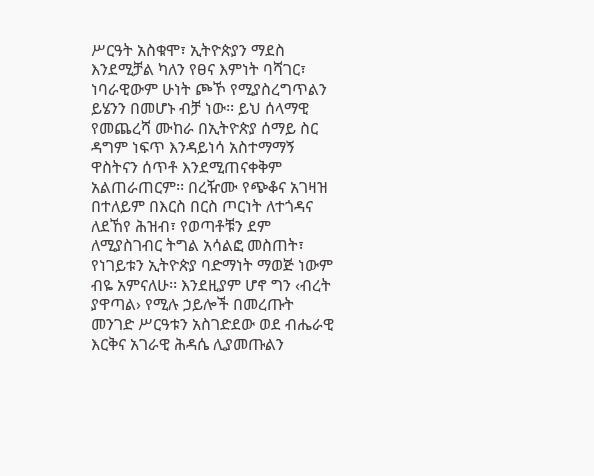ሥርዓት አስቁሞ፣ ኢትዮጵያን ማደስ እንደሚቻል ካለን የፀና እምነት ባሻገር፣ ነባራዊውም ሁነት ጮኾ የሚያስረግጥልን ይሄንን በመሆኑ ብቻ ነው፡፡ ይህ ሰላማዊ የመጨረሻ ሙከራ በኢትዮጵያ ሰማይ ስር ዳግም ነፍጥ እንዳይነሳ አስተማማኝ ዋስትናን ሰጥቶ እንደሚጠናቀቅም አልጠራጠርም፡፡ በረዥሙ የጭቆና አገዛዝ በተለይም በእርስ በርስ ጦርነት ለተጎዳና ለደኸየ ሕዝብ፣ የወጣቶቹን ደም ለሚያስገብር ትግል አሳልፎ መስጠት፣ የነገይቱን ኢትዮጵያ ባድማነት ማወጅ ነውም ብዬ አምናለሁ፡፡ እንደዚያም ሆኖ ግን ‹ብረት ያዋጣል› የሚሉ ኃይሎች በመረጡት መንገድ ሥርዓቱን አስገድደው ወደ ብሔራዊ እርቅና አገራዊ ሕዳሴ ሊያመጡልን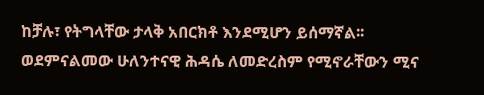ከቻሉ፣ የትግላቸው ታላቅ አበርክቶ እንደሚሆን ይሰማኛል፡፡ ወደምናልመው ሁለንተናዊ ሕዳሴ ለመድረስም የሚኖራቸውን ሚና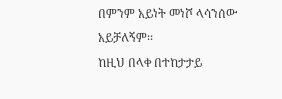በምንም አይነት መነሾ ላሳንሰው አይቻለኝም፡፡
ከዚህ በላቀ በተከታታይ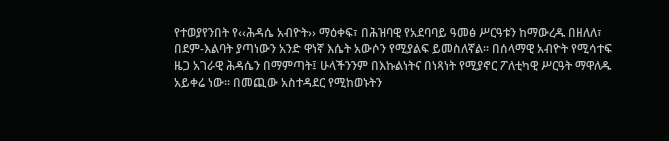የተወያየንበት የ‹‹ሕዳሴ አብዮት›› ማዕቀፍ፣ በሕዝባዊ የአደባባይ ዓመፅ ሥርዓቱን ከማውረዱ በዘለለ፣ በደም-እልባት ያጣነውን አንድ ዋነኛ እሴት አውሶን የሚያልፍ ይመስለኛል፡፡ በሰላማዊ አብዮት የሚሳተፍ ዜጋ አገራዊ ሕዳሴን በማምጣት፤ ሁላችንንም በእኩልነትና በነጻነት የሚያኖር ፖለቲካዊ ሥርዓት ማዋለዱ አይቀሬ ነው፡፡ በመጪው አስተዳደር የሚከወኑትን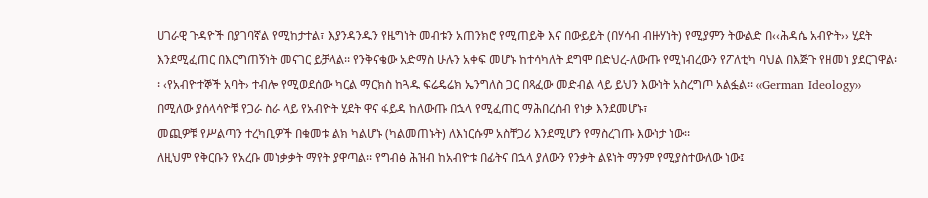ሀገራዊ ጉዳዮች በያገባኛል የሚከታተል፣ እያንዳንዱን የዜግነት መብቱን አጠንክሮ የሚጠይቅ እና በውይይት (በሃሳብ ብዙሃነት) የሚያምን ትውልድ በ‹‹ሕዳሴ አብዮት›› ሂደት እንደሚፈጠር በእርግጠኝነት መናገር ይቻላል፡፡ የንቅናቄው አድማስ ሁሉን አቀፍ መሆኑ ከተሳካለት ደግሞ በድህረ-ለውጡ የሚነብረውን የፖለቲካ ባህል በእጅጉ የዘመነ ያደርገዋል፡፡ ‹የአብዮተኞች አባት› ተብሎ የሚወደሰው ካርል ማርክስ ከጓዱ ፍሬዴሬክ ኤንግለስ ጋር በጻፈው መድብል ላይ ይህን እውነት አስረግጦ አልፏል፡፡ ‹‹German Ideology›› በሚለው ያሰላሳዮቹ የጋራ ስራ ላይ የአብዮት ሂደት ዋና ፋይዳ ከለውጡ በኋላ የሚፈጠር ማሕበረሰብ የነቃ እንደመሆኑ፣
መጪዎቹ የሥልጣን ተረካቢዎች በቁመቱ ልክ ካልሆኑ (ካልመጠኑት) ለእነርሱም አስቸጋሪ እንደሚሆን የማስረገጡ እውነታ ነው፡፡
ለዚህም የቅርቡን የአረቡ መነቃቃት ማየት ያዋጣል፡፡ የግብፅ ሕዝብ ከአብዮቱ በፊትና በኋላ ያለውን የንቃት ልዩነት ማንም የሚያስተውለው ነው፤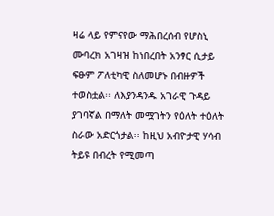ዛሬ ላይ የምናየው ማሕበረሰብ የሆስኒ ሙባረክ አገዛዝ ከነበረበት አንፃር ሲታይ ፍፁም ፖለቲካዊ ስለመሆኑ በብዙዎች ተወስቷል፡፡ ለእያንዳንዱ አገራዊ ጉዳይ ያገባኛል በማለት መሟገትን የዕለት ተዕለት ስራው አድርጎታል፡፡ ከዚህ አብዮታዊ ሃሳብ ትይዩ በብረት የሚመጣ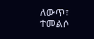ለውጥ፣ ተመልሶ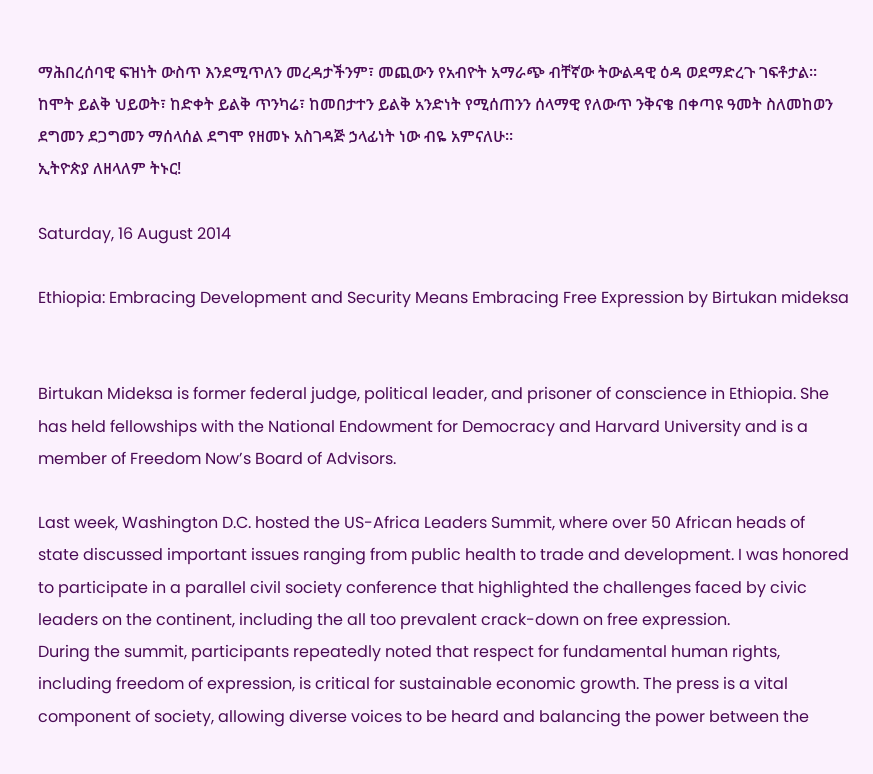ማሕበረሰባዊ ፍዝነት ውስጥ እንደሚጥለን መረዳታችንም፣ መጪውን የአብዮት አማራጭ ብቸኛው ትውልዳዊ ዕዳ ወደማድረጉ ገፍቶታል፡፡ ከሞት ይልቅ ህይወት፣ ከድቀት ይልቅ ጥንካሬ፣ ከመበታተን ይልቅ አንድነት የሚሰጠንን ሰላማዊ የለውጥ ንቅናቄ በቀጣዩ ዓመት ስለመከወን ደግመን ደጋግመን ማሰላሰል ደግሞ የዘመኑ አስገዳጅ ኃላፊነት ነው ብዬ አምናለሁ፡፡
ኢትዮጵያ ለዘላለም ትኑር!

Saturday, 16 August 2014

Ethiopia: Embracing Development and Security Means Embracing Free Expression by Birtukan mideksa


Birtukan Mideksa is former federal judge, political leader, and prisoner of conscience in Ethiopia. She has held fellowships with the National Endowment for Democracy and Harvard University and is a member of Freedom Now’s Board of Advisors.

Last week, Washington D.C. hosted the US-Africa Leaders Summit, where over 50 African heads of state discussed important issues ranging from public health to trade and development. I was honored to participate in a parallel civil society conference that highlighted the challenges faced by civic leaders on the continent, including the all too prevalent crack-down on free expression.
During the summit, participants repeatedly noted that respect for fundamental human rights, including freedom of expression, is critical for sustainable economic growth. The press is a vital component of society, allowing diverse voices to be heard and balancing the power between the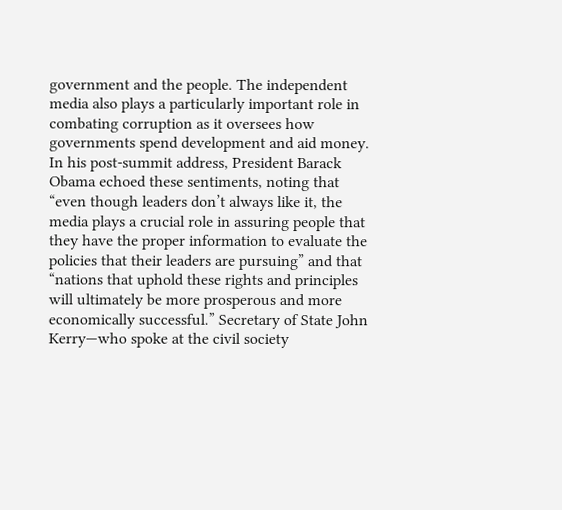government and the people. The independent media also plays a particularly important role in combating corruption as it oversees how governments spend development and aid money.
In his post-summit address, President Barack Obama echoed these sentiments, noting that “even though leaders don’t always like it, the media plays a crucial role in assuring people that they have the proper information to evaluate the policies that their leaders are pursuing” and that “nations that uphold these rights and principles will ultimately be more prosperous and more economically successful.” Secretary of State John Kerry—who spoke at the civil society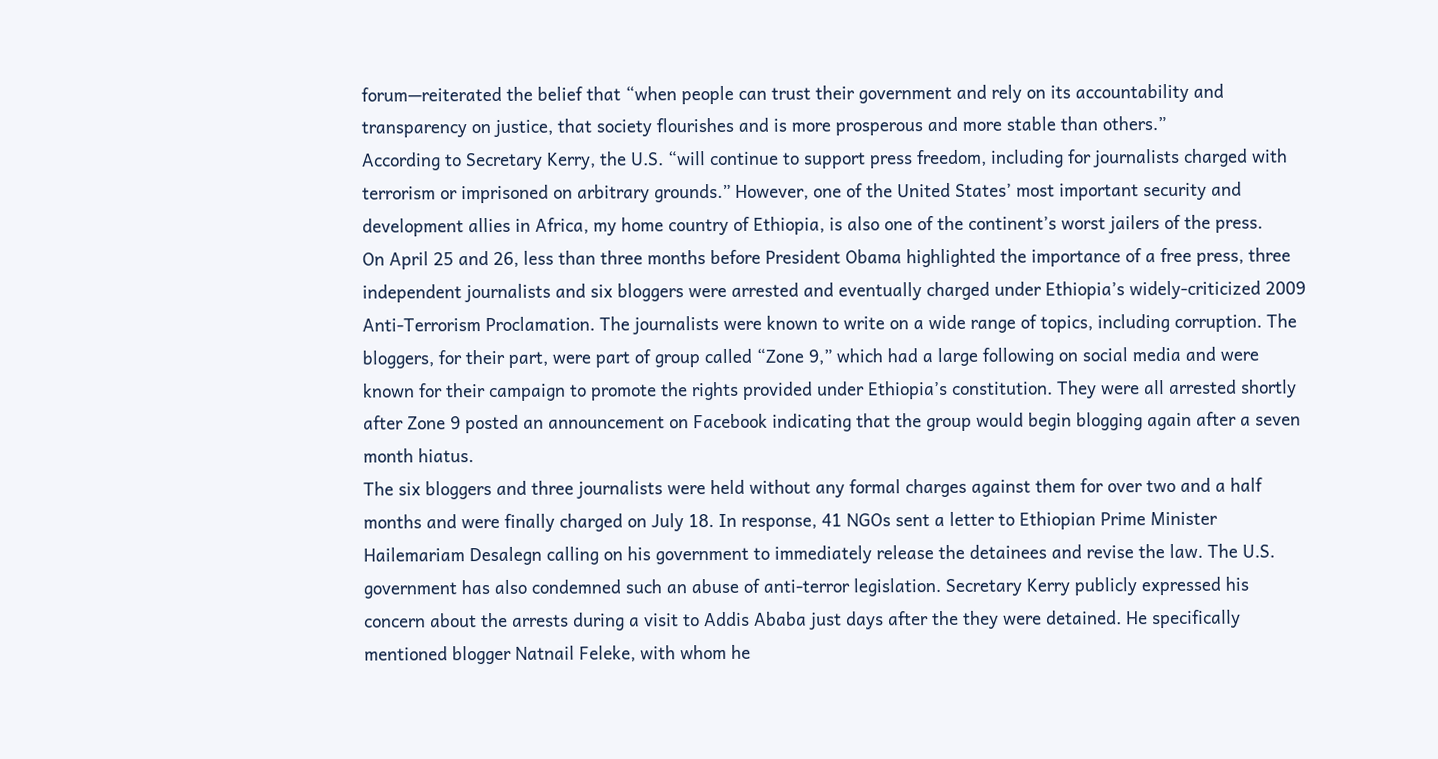forum—reiterated the belief that “when people can trust their government and rely on its accountability and transparency on justice, that society flourishes and is more prosperous and more stable than others.”
According to Secretary Kerry, the U.S. “will continue to support press freedom, including for journalists charged with terrorism or imprisoned on arbitrary grounds.” However, one of the United States’ most important security and development allies in Africa, my home country of Ethiopia, is also one of the continent’s worst jailers of the press.
On April 25 and 26, less than three months before President Obama highlighted the importance of a free press, three independent journalists and six bloggers were arrested and eventually charged under Ethiopia’s widely-criticized 2009 Anti-Terrorism Proclamation. The journalists were known to write on a wide range of topics, including corruption. The bloggers, for their part, were part of group called “Zone 9,” which had a large following on social media and were known for their campaign to promote the rights provided under Ethiopia’s constitution. They were all arrested shortly after Zone 9 posted an announcement on Facebook indicating that the group would begin blogging again after a seven month hiatus.
The six bloggers and three journalists were held without any formal charges against them for over two and a half months and were finally charged on July 18. In response, 41 NGOs sent a letter to Ethiopian Prime Minister Hailemariam Desalegn calling on his government to immediately release the detainees and revise the law. The U.S. government has also condemned such an abuse of anti-terror legislation. Secretary Kerry publicly expressed his concern about the arrests during a visit to Addis Ababa just days after the they were detained. He specifically mentioned blogger Natnail Feleke, with whom he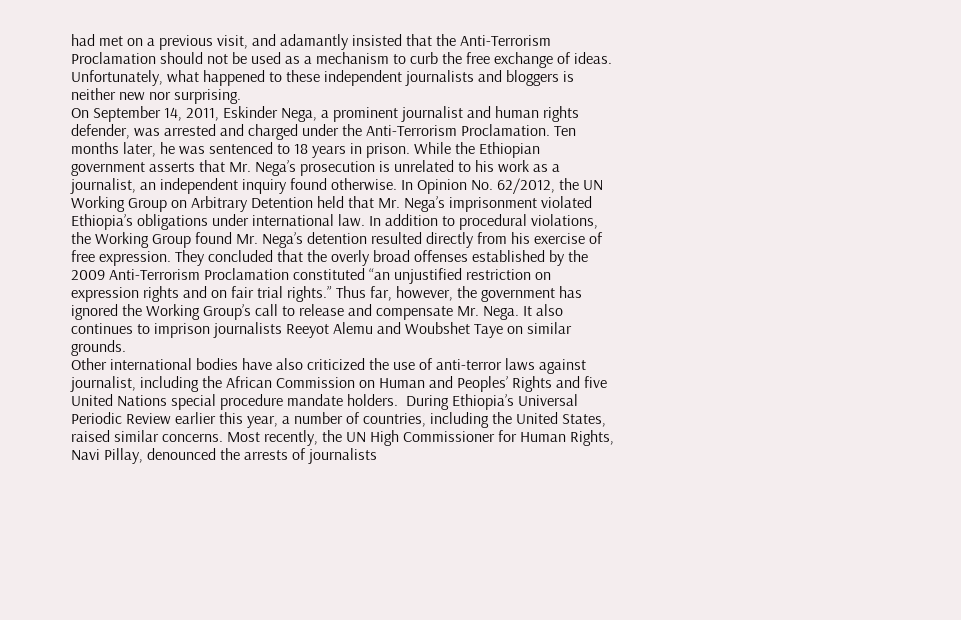had met on a previous visit, and adamantly insisted that the Anti-Terrorism Proclamation should not be used as a mechanism to curb the free exchange of ideas.
Unfortunately, what happened to these independent journalists and bloggers is neither new nor surprising.
On September 14, 2011, Eskinder Nega, a prominent journalist and human rights defender, was arrested and charged under the Anti-Terrorism Proclamation. Ten months later, he was sentenced to 18 years in prison. While the Ethiopian government asserts that Mr. Nega’s prosecution is unrelated to his work as a journalist, an independent inquiry found otherwise. In Opinion No. 62/2012, the UN Working Group on Arbitrary Detention held that Mr. Nega’s imprisonment violated Ethiopia’s obligations under international law. In addition to procedural violations, the Working Group found Mr. Nega’s detention resulted directly from his exercise of free expression. They concluded that the overly broad offenses established by the 2009 Anti-Terrorism Proclamation constituted “an unjustified restriction on expression rights and on fair trial rights.” Thus far, however, the government has ignored the Working Group’s call to release and compensate Mr. Nega. It also continues to imprison journalists Reeyot Alemu and Woubshet Taye on similar grounds.
Other international bodies have also criticized the use of anti-terror laws against journalist, including the African Commission on Human and Peoples’ Rights and five United Nations special procedure mandate holders.  During Ethiopia’s Universal Periodic Review earlier this year, a number of countries, including the United States, raised similar concerns. Most recently, the UN High Commissioner for Human Rights, Navi Pillay, denounced the arrests of journalists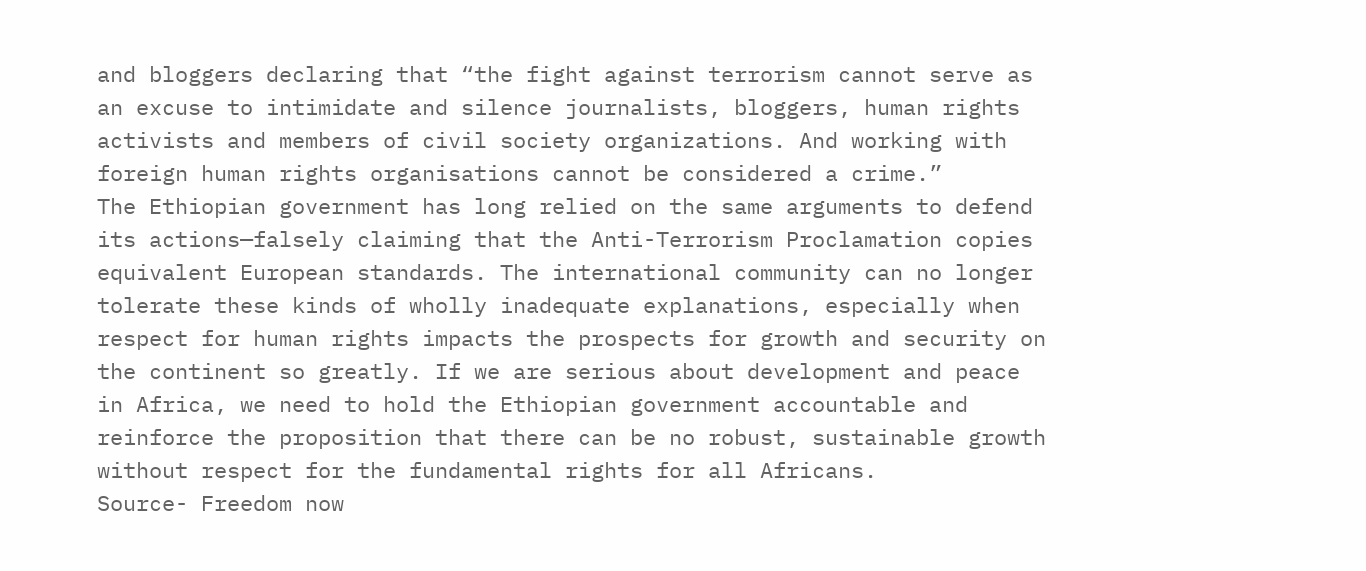and bloggers declaring that “the fight against terrorism cannot serve as an excuse to intimidate and silence journalists, bloggers, human rights activists and members of civil society organizations. And working with foreign human rights organisations cannot be considered a crime.”
The Ethiopian government has long relied on the same arguments to defend its actions—falsely claiming that the Anti-Terrorism Proclamation copies equivalent European standards. The international community can no longer tolerate these kinds of wholly inadequate explanations, especially when respect for human rights impacts the prospects for growth and security on the continent so greatly. If we are serious about development and peace in Africa, we need to hold the Ethiopian government accountable and reinforce the proposition that there can be no robust, sustainable growth without respect for the fundamental rights for all Africans.
Source- Freedom now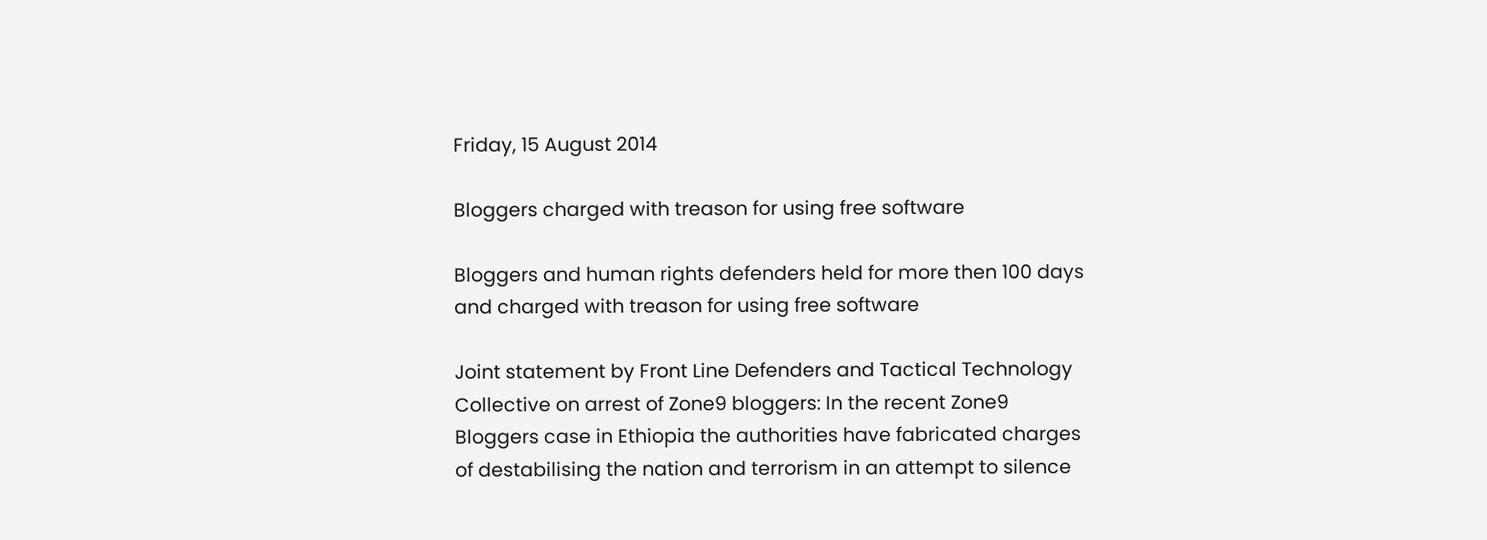Friday, 15 August 2014

Bloggers charged with treason for using free software

Bloggers and human rights defenders held for more then 100 days and charged with treason for using free software

Joint statement by Front Line Defenders and Tactical Technology Collective on arrest of Zone9 bloggers: In the recent Zone9 Bloggers case in Ethiopia the authorities have fabricated charges of destabilising the nation and terrorism in an attempt to silence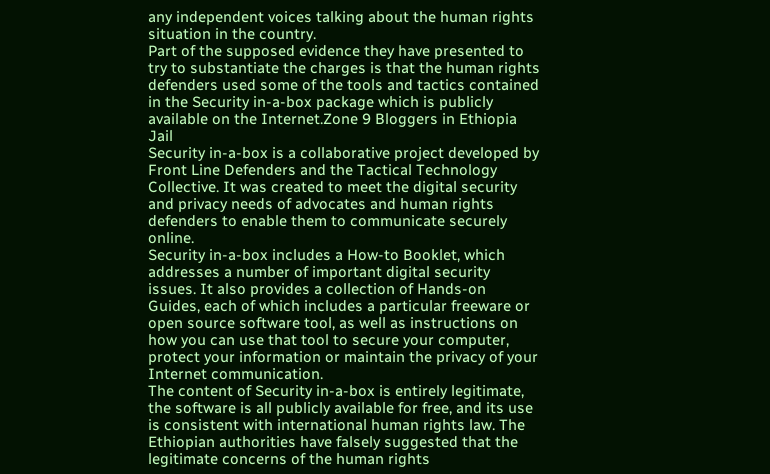any independent voices talking about the human rights situation in the country.
Part of the supposed evidence they have presented to try to substantiate the charges is that the human rights defenders used some of the tools and tactics contained in the Security in-a-box package which is publicly available on the Internet.Zone 9 Bloggers in Ethiopia Jail
Security in-a-box is a collaborative project developed by Front Line Defenders and the Tactical Technology Collective. It was created to meet the digital security and privacy needs of advocates and human rights defenders to enable them to communicate securely online.
Security in-a-box includes a How-to Booklet, which addresses a number of important digital security issues. It also provides a collection of Hands-on Guides, each of which includes a particular freeware or open source software tool, as well as instructions on how you can use that tool to secure your computer, protect your information or maintain the privacy of your Internet communication.
The content of Security in-a-box is entirely legitimate, the software is all publicly available for free, and its use is consistent with international human rights law. The Ethiopian authorities have falsely suggested that the legitimate concerns of the human rights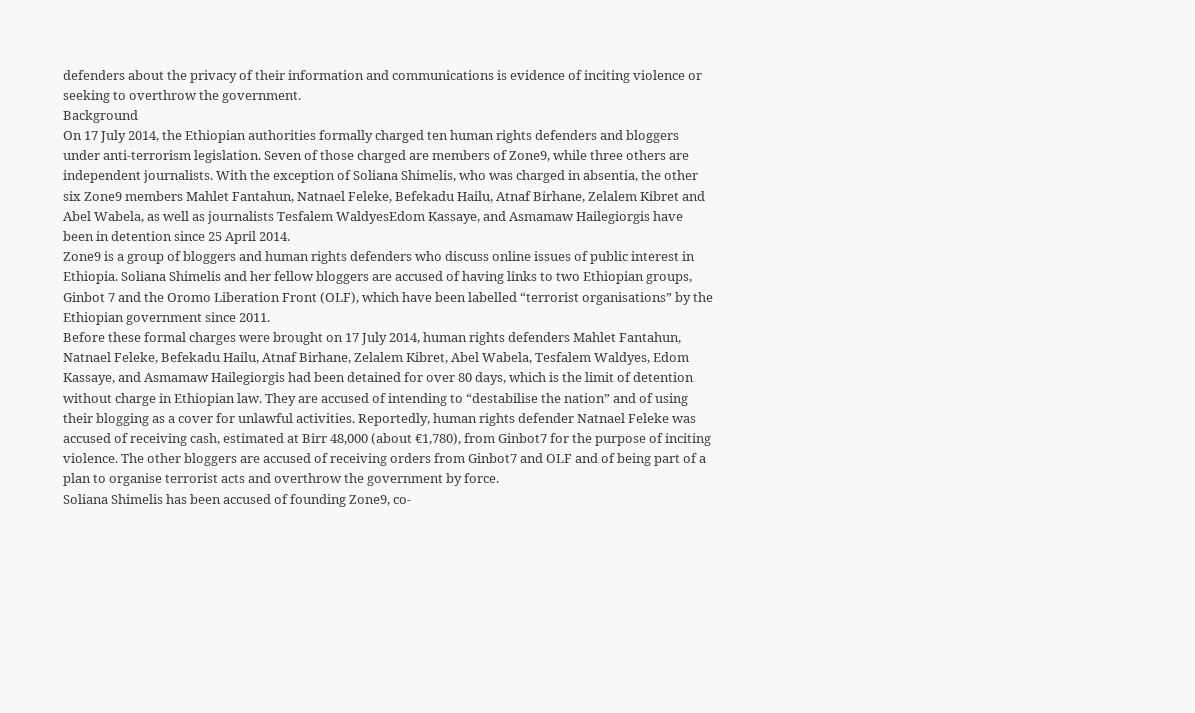defenders about the privacy of their information and communications is evidence of inciting violence or seeking to overthrow the government.
Background
On 17 July 2014, the Ethiopian authorities formally charged ten human rights defenders and bloggers under anti-terrorism legislation. Seven of those charged are members of Zone9, while three others are independent journalists. With the exception of Soliana Shimelis, who was charged in absentia, the other six Zone9 members Mahlet Fantahun, Natnael Feleke, Befekadu Hailu, Atnaf Birhane, Zelalem Kibret and Abel Wabela, as well as journalists Tesfalem WaldyesEdom Kassaye, and Asmamaw Hailegiorgis have been in detention since 25 April 2014.
Zone9 is a group of bloggers and human rights defenders who discuss online issues of public interest in Ethiopia. Soliana Shimelis and her fellow bloggers are accused of having links to two Ethiopian groups, Ginbot 7 and the Oromo Liberation Front (OLF), which have been labelled “terrorist organisations” by the Ethiopian government since 2011.
Before these formal charges were brought on 17 July 2014, human rights defenders Mahlet Fantahun, Natnael Feleke, Befekadu Hailu, Atnaf Birhane, Zelalem Kibret, Abel Wabela, Tesfalem Waldyes, Edom Kassaye, and Asmamaw Hailegiorgis had been detained for over 80 days, which is the limit of detention without charge in Ethiopian law. They are accused of intending to “destabilise the nation” and of using their blogging as a cover for unlawful activities. Reportedly, human rights defender Natnael Feleke was accused of receiving cash, estimated at Birr 48,000 (about €1,780), from Ginbot7 for the purpose of inciting violence. The other bloggers are accused of receiving orders from Ginbot7 and OLF and of being part of a plan to organise terrorist acts and overthrow the government by force.
Soliana Shimelis has been accused of founding Zone9, co-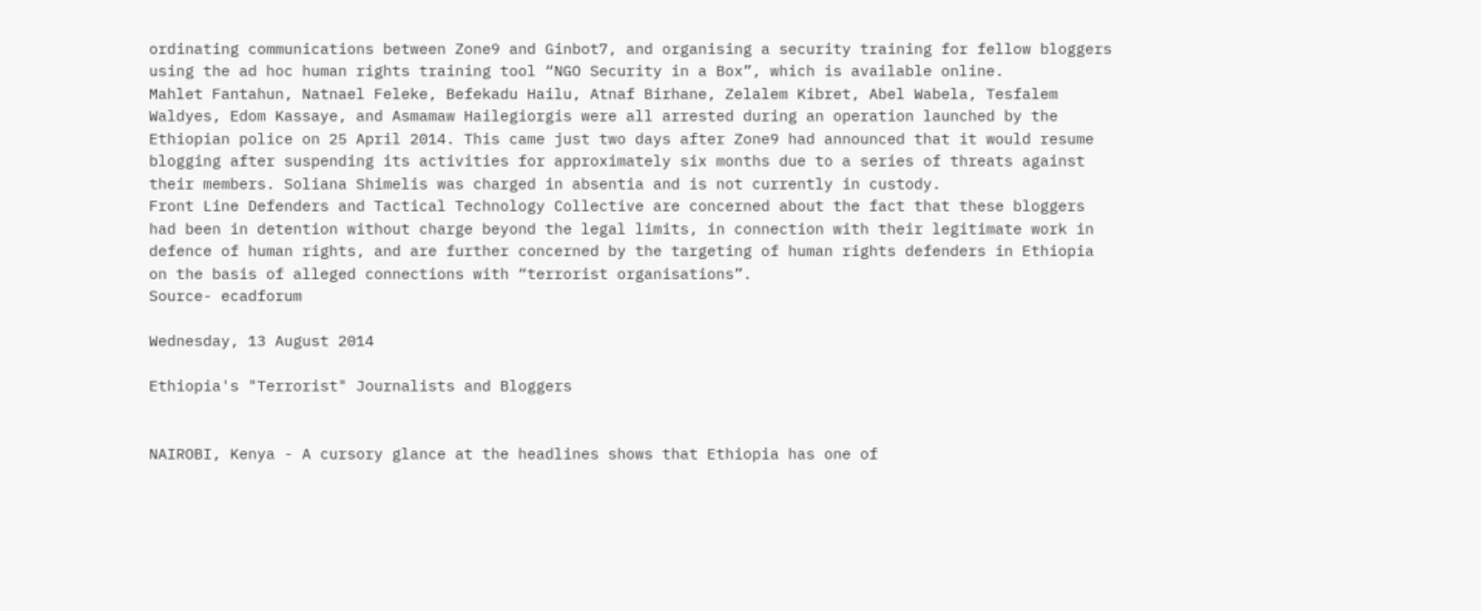ordinating communications between Zone9 and Ginbot7, and organising a security training for fellow bloggers using the ad hoc human rights training tool “NGO Security in a Box”, which is available online.
Mahlet Fantahun, Natnael Feleke, Befekadu Hailu, Atnaf Birhane, Zelalem Kibret, Abel Wabela, Tesfalem Waldyes, Edom Kassaye, and Asmamaw Hailegiorgis were all arrested during an operation launched by the Ethiopian police on 25 April 2014. This came just two days after Zone9 had announced that it would resume blogging after suspending its activities for approximately six months due to a series of threats against their members. Soliana Shimelis was charged in absentia and is not currently in custody.
Front Line Defenders and Tactical Technology Collective are concerned about the fact that these bloggers had been in detention without charge beyond the legal limits, in connection with their legitimate work in defence of human rights, and are further concerned by the targeting of human rights defenders in Ethiopia on the basis of alleged connections with “terrorist organisations”.
Source- ecadforum

Wednesday, 13 August 2014

Ethiopia's "Terrorist" Journalists and Bloggers


NAIROBI, Kenya - A cursory glance at the headlines shows that Ethiopia has one of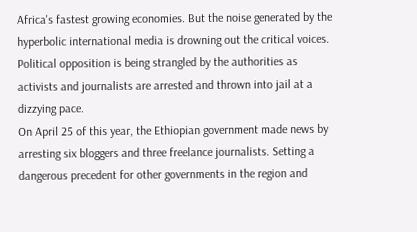Africa's fastest growing economies. But the noise generated by the hyperbolic international media is drowning out the critical voices.
Political opposition is being strangled by the authorities as activists and journalists are arrested and thrown into jail at a dizzying pace.
On April 25 of this year, the Ethiopian government made news by arresting six bloggers and three freelance journalists. Setting a dangerous precedent for other governments in the region and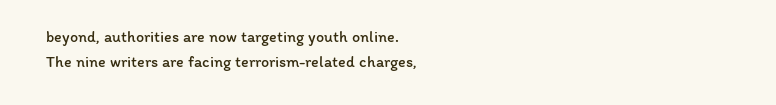beyond, authorities are now targeting youth online.
The nine writers are facing terrorism-related charges,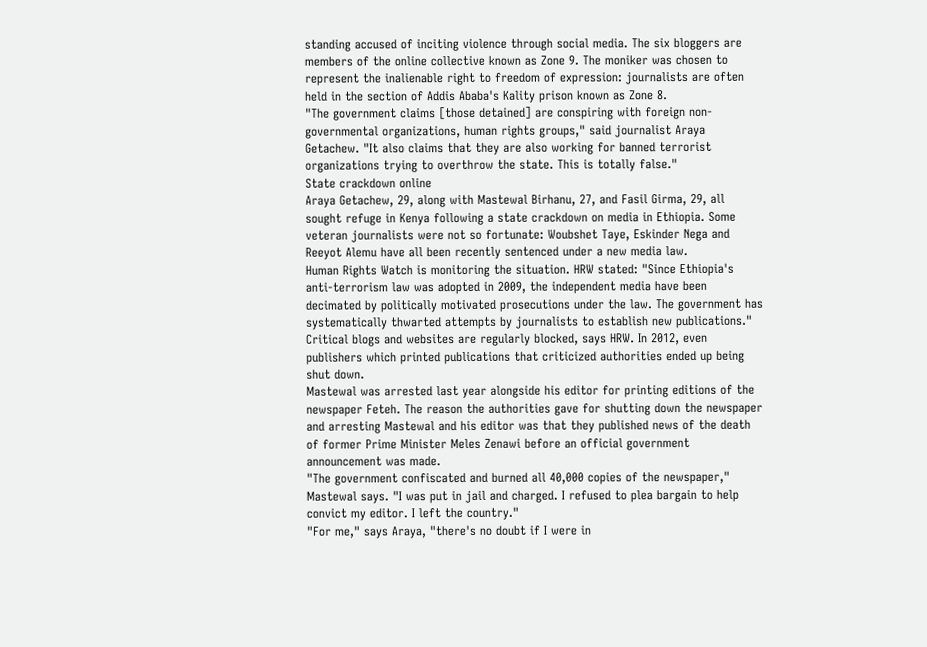standing accused of inciting violence through social media. The six bloggers are members of the online collective known as Zone 9. The moniker was chosen to represent the inalienable right to freedom of expression: journalists are often held in the section of Addis Ababa's Kality prison known as Zone 8.
"The government claims [those detained] are conspiring with foreign non-governmental organizations, human rights groups," said journalist Araya Getachew. "It also claims that they are also working for banned terrorist organizations trying to overthrow the state. This is totally false."
State crackdown online
Araya Getachew, 29, along with Mastewal Birhanu, 27, and Fasil Girma, 29, all sought refuge in Kenya following a state crackdown on media in Ethiopia. Some veteran journalists were not so fortunate: Woubshet Taye, Eskinder Nega and Reeyot Alemu have all been recently sentenced under a new media law.
Human Rights Watch is monitoring the situation. HRW stated: "Since Ethiopia's anti-terrorism law was adopted in 2009, the independent media have been decimated by politically motivated prosecutions under the law. The government has systematically thwarted attempts by journalists to establish new publications."
Critical blogs and websites are regularly blocked, says HRW. In 2012, even publishers which printed publications that criticized authorities ended up being shut down.
Mastewal was arrested last year alongside his editor for printing editions of the newspaper Feteh. The reason the authorities gave for shutting down the newspaper and arresting Mastewal and his editor was that they published news of the death of former Prime Minister Meles Zenawi before an official government announcement was made.
"The government confiscated and burned all 40,000 copies of the newspaper," Mastewal says. "I was put in jail and charged. I refused to plea bargain to help convict my editor. I left the country."
"For me," says Araya, "there's no doubt if I were in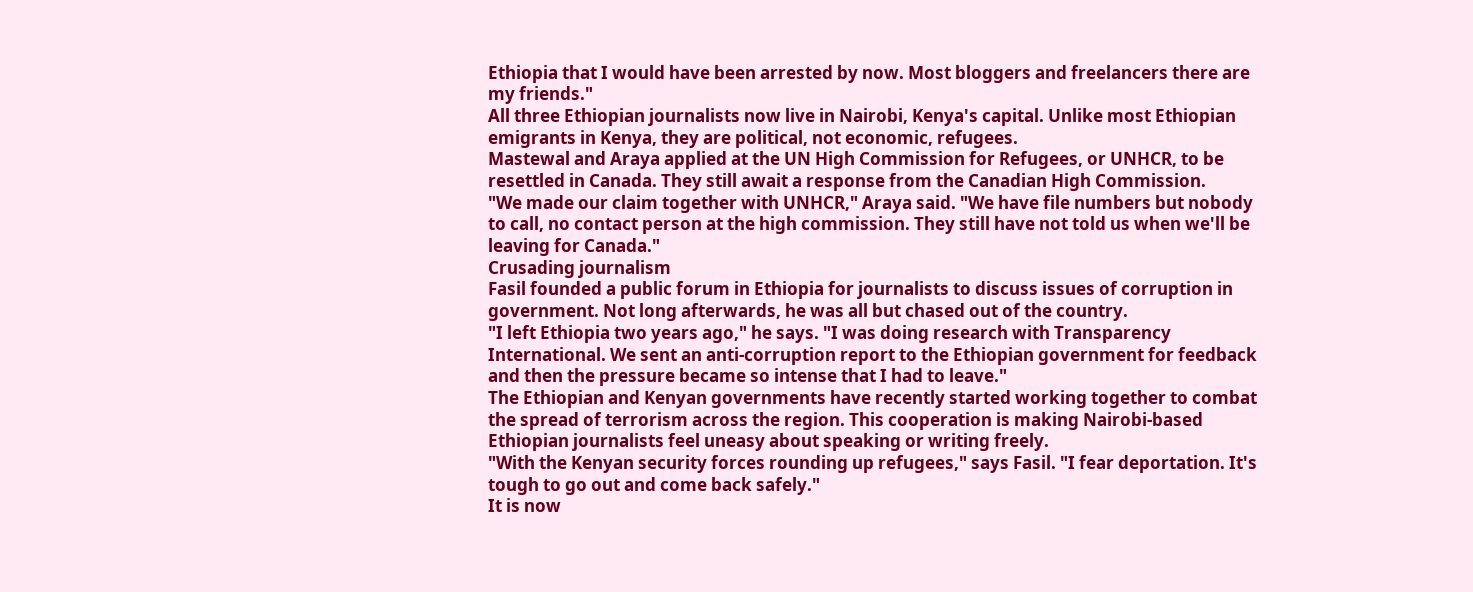Ethiopia that I would have been arrested by now. Most bloggers and freelancers there are my friends."
All three Ethiopian journalists now live in Nairobi, Kenya's capital. Unlike most Ethiopian emigrants in Kenya, they are political, not economic, refugees.
Mastewal and Araya applied at the UN High Commission for Refugees, or UNHCR, to be resettled in Canada. They still await a response from the Canadian High Commission.
"We made our claim together with UNHCR," Araya said. "We have file numbers but nobody to call, no contact person at the high commission. They still have not told us when we'll be leaving for Canada."
Crusading journalism
Fasil founded a public forum in Ethiopia for journalists to discuss issues of corruption in government. Not long afterwards, he was all but chased out of the country.
"I left Ethiopia two years ago," he says. "I was doing research with Transparency International. We sent an anti-corruption report to the Ethiopian government for feedback and then the pressure became so intense that I had to leave."
The Ethiopian and Kenyan governments have recently started working together to combat the spread of terrorism across the region. This cooperation is making Nairobi-based Ethiopian journalists feel uneasy about speaking or writing freely.
"With the Kenyan security forces rounding up refugees," says Fasil. "I fear deportation. It's tough to go out and come back safely."
It is now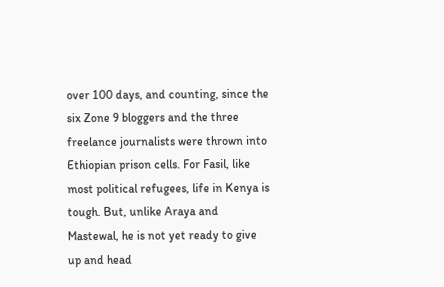over 100 days, and counting, since the six Zone 9 bloggers and the three freelance journalists were thrown into Ethiopian prison cells. For Fasil, like most political refugees, life in Kenya is tough. But, unlike Araya and Mastewal, he is not yet ready to give up and head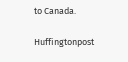to Canada.

Huffingtonpost